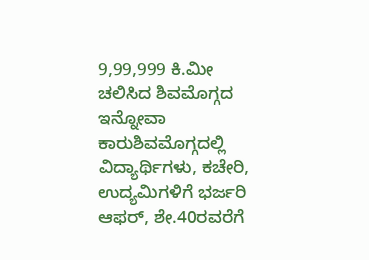9,99,999 ಕಿ.ಮೀ ಚಲಿಸಿದ ಶಿವಮೊಗ್ಗದ ಇನ್ನೋವಾ ಕಾರುಶಿವಮೊಗ್ಗದಲ್ಲಿ ವಿದ್ಯಾರ್ಥಿಗಳು, ಕಚೇರಿ, ಉದ್ಯಮಿಗಳಿಗೆ ಭರ್ಜರಿ ಆಫರ್, ಶೇ.40ರವರೆಗೆ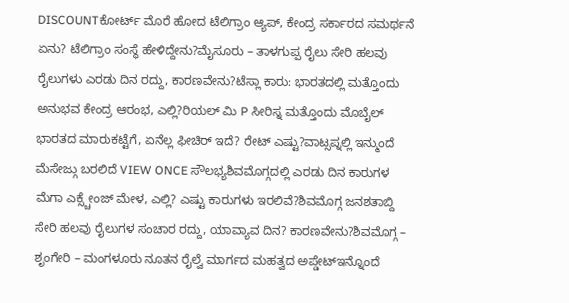DISCOUNTಕೋರ್ಟ್ ಮೊರೆ ಹೋದ ಟೆಲಿಗ್ರಾಂ ಆ್ಯಪ್, ಕೇಂದ್ರ ಸರ್ಕಾರದ ಸಮರ್ಥನೆ ಏನು? ಟೆಲಿಗ್ರಾಂ ಸಂಸ್ಥೆ ಹೇಳಿದ್ದೇನು?ಮೈಸೂರು – ತಾಳಗುಪ್ಪ ರೈಲು ಸೇರಿ ಹಲವು ರೈಲುಗಳು ಎರಡು ದಿನ ರದ್ದು, ಕಾರಣವೇನು?ಟೆಸ್ಲಾ ಕಾರು: ಭಾರತದಲ್ಲಿ ಮತ್ತೊಂದು ಅನುಭವ ಕೇಂದ್ರ ಆರಂಭ, ಎಲ್ಲಿ?ರಿಯಲ್ ಮಿ P ಸೀರಿಸ್ನ ಮತ್ತೊಂದು ಮೊಬೈಲ್ ಭಾರತದ ಮಾರುಕಟ್ಟೆಗೆ, ಏನೆಲ್ಲ ಫೀಚಿರ್ ಇದೆ? ರೇಟ್ ಎಷ್ಟು?ವಾಟ್ಸಪ್ನಲ್ಲಿ ಇನ್ಮುಂದೆ ಮೆಸೇಜ್ಗು ಬರಲಿದೆ VIEW ONCE ಸೌಲಭ್ಯಶಿವಮೊಗ್ಗದಲ್ಲಿ ಎರಡು ದಿನ ಕಾರುಗಳ ಮೆಗಾ ಎಕ್ಸ್ಚೇಂಜ್ ಮೇಳ, ಎಲ್ಲಿ? ಎಷ್ಟು ಕಾರುಗಳು ಇರಲಿವೆ?ಶಿವಮೊಗ್ಗ ಜನಶತಾಬ್ದಿ ಸೇರಿ ಹಲವು ರೈಲುಗಳ ಸಂಚಾರ ರದ್ದು, ಯಾವ್ಯಾವ ದಿನ? ಕಾರಣವೇನು?ಶಿವಮೊಗ್ಗ – ಶೃಂಗೇರಿ – ಮಂಗಳೂರು ನೂತನ ರೈಲ್ವೆ ಮಾರ್ಗದ ಮಹತ್ವದ ಅಪ್ಡೇಟ್ಇನ್ನೊಂದೆ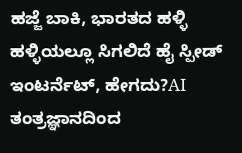ಹಜ್ಜೆ ಬಾಕಿ, ಭಾರತದ ಹಳ್ಳಿ ಹಳ್ಳಿಯಲ್ಲೂ ಸಿಗಲಿದೆ ಹೈ ಸ್ಪೀಡ್ ಇಂಟರ್ನೆಟ್, ಹೇಗದು?AI ತಂತ್ರಜ್ಞಾನದಿಂದ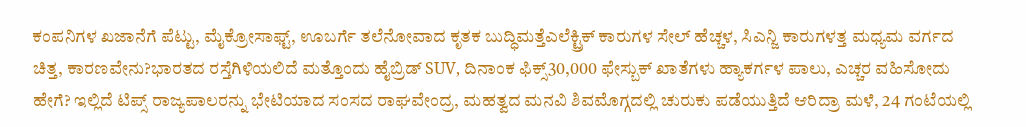ಕಂಪನಿಗಳ ಖಜಾನೆಗೆ ಪೆಟ್ಟು, ಮೈಕ್ರೋಸಾಫ್ಟ್, ಊಬರ್ಗೆ ತಲೆನೋವಾದ ಕೃತಕ ಬುದ್ಧಿಮತ್ತೆಎಲೆಕ್ಟ್ರಿಕ್ ಕಾರುಗಳ ಸೇಲ್ ಹೆಚ್ಚಳ, ಸಿಎನ್ಜಿ ಕಾರುಗಳತ್ತ ಮಧ್ಯಮ ವರ್ಗದ ಚಿತ್ತ, ಕಾರಣವೇನು?ಭಾರತದ ರಸ್ತೆಗಿಳಿಯಲಿದೆ ಮತ್ತೊಂದು ಹೈಬ್ರಿಡ್ SUV, ದಿನಾಂಕ ಫಿಕ್ಸ್30,000 ಫೇಸ್ಬುಕ್ ಖಾತೆಗಳು ಹ್ಯಾಕರ್ಗಳ ಪಾಲು, ಎಚ್ಚರ ವಹಿಸೋದು ಹೇಗೆ? ಇಲ್ಲಿದೆ ಟಿಪ್ಸ್ ರಾಜ್ಯಪಾಲರನ್ನು ಭೇಟಿಯಾದ ಸಂಸದ ರಾಘವೇಂದ್ರ, ಮಹತ್ವದ ಮನವಿ ಶಿವಮೊಗ್ಗದಲ್ಲಿ ಚುರುಕು ಪಡೆಯುತ್ತಿದೆ ಆರಿದ್ರಾ ಮಳೆ, 24 ಗಂಟೆಯಲ್ಲಿ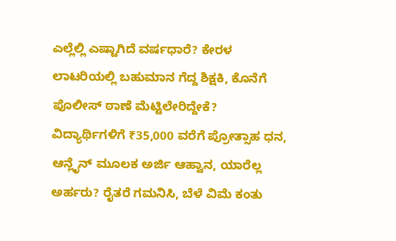ಎಲ್ಲೆಲ್ಲಿ ಎಷ್ಟಾಗಿದೆ ವರ್ಷಧಾರೆ? ಕೇರಳ ಲಾಟರಿಯಲ್ಲಿ ಬಹುಮಾನ ಗೆದ್ದ ಶಿಕ್ಷಕಿ, ಕೊನೆಗೆ ಪೊಲೀಸ್ ಠಾಣೆ ಮೆಟ್ಟಿಲೇರಿದ್ದೇಕೆ? ವಿದ್ಯಾರ್ಥಿಗಳಿಗೆ ₹35,000 ವರೆಗೆ ಪ್ರೋತ್ಸಾಹ ಧನ, ಆನ್ಲೈನ್ ಮೂಲಕ ಅರ್ಜಿ ಆಹ್ವಾನ, ಯಾರೆಲ್ಲ ಅರ್ಹರು? ರೈತರೆ ಗಮನಿಸಿ, ಬೆಳೆ ವಿಮೆ ಕಂತು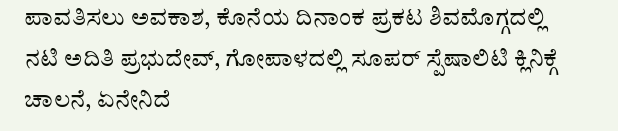ಪಾವತಿಸಲು ಅವಕಾಶ, ಕೊನೆಯ ದಿನಾಂಕ ಪ್ರಕಟ ಶಿವಮೊಗ್ಗದಲ್ಲಿ ನಟಿ ಅದಿತಿ ಪ್ರಭುದೇವ್, ಗೋಪಾಳದಲ್ಲಿ ಸೂಪರ್ ಸ್ಪೆಷಾಲಿಟಿ ಕ್ಲಿನಿಕ್ಗೆ ಚಾಲನೆ, ಏನೇನಿದೆ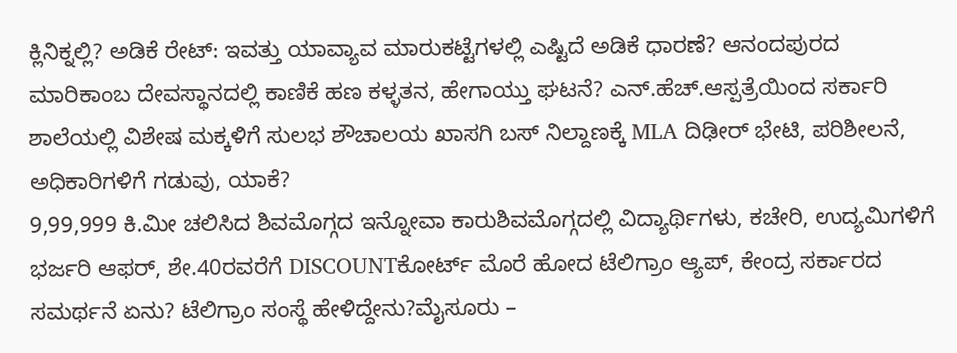ಕ್ಲಿನಿಕ್ನಲ್ಲಿ? ಅಡಿಕೆ ರೇಟ್: ಇವತ್ತು ಯಾವ್ಯಾವ ಮಾರುಕಟ್ಟೆಗಳಲ್ಲಿ ಎಷ್ಟಿದೆ ಅಡಿಕೆ ಧಾರಣೆ? ಆನಂದಪುರದ ಮಾರಿಕಾಂಬ ದೇವಸ್ಥಾನದಲ್ಲಿ ಕಾಣಿಕೆ ಹಣ ಕಳ್ಳತನ, ಹೇಗಾಯ್ತು ಘಟನೆ? ಎನ್.ಹೆಚ್.ಆಸ್ಪತ್ರೆಯಿಂದ ಸರ್ಕಾರಿ ಶಾಲೆಯಲ್ಲಿ ವಿಶೇಷ ಮಕ್ಕಳಿಗೆ ಸುಲಭ ಶೌಚಾಲಯ ಖಾಸಗಿ ಬಸ್ ನಿಲ್ದಾಣಕ್ಕೆ MLA ದಿಢೀರ್ ಭೇಟಿ, ಪರಿಶೀಲನೆ, ಅಧಿಕಾರಿಗಳಿಗೆ ಗಡುವು, ಯಾಕೆ?
9,99,999 ಕಿ.ಮೀ ಚಲಿಸಿದ ಶಿವಮೊಗ್ಗದ ಇನ್ನೋವಾ ಕಾರುಶಿವಮೊಗ್ಗದಲ್ಲಿ ವಿದ್ಯಾರ್ಥಿಗಳು, ಕಚೇರಿ, ಉದ್ಯಮಿಗಳಿಗೆ ಭರ್ಜರಿ ಆಫರ್, ಶೇ.40ರವರೆಗೆ DISCOUNTಕೋರ್ಟ್ ಮೊರೆ ಹೋದ ಟೆಲಿಗ್ರಾಂ ಆ್ಯಪ್, ಕೇಂದ್ರ ಸರ್ಕಾರದ ಸಮರ್ಥನೆ ಏನು? ಟೆಲಿಗ್ರಾಂ ಸಂಸ್ಥೆ ಹೇಳಿದ್ದೇನು?ಮೈಸೂರು –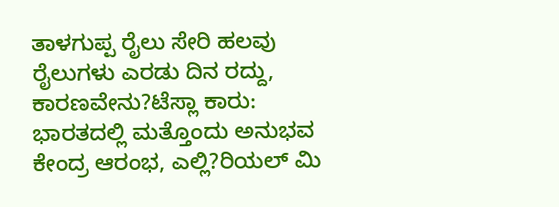ತಾಳಗುಪ್ಪ ರೈಲು ಸೇರಿ ಹಲವು ರೈಲುಗಳು ಎರಡು ದಿನ ರದ್ದು, ಕಾರಣವೇನು?ಟೆಸ್ಲಾ ಕಾರು: ಭಾರತದಲ್ಲಿ ಮತ್ತೊಂದು ಅನುಭವ ಕೇಂದ್ರ ಆರಂಭ, ಎಲ್ಲಿ?ರಿಯಲ್ ಮಿ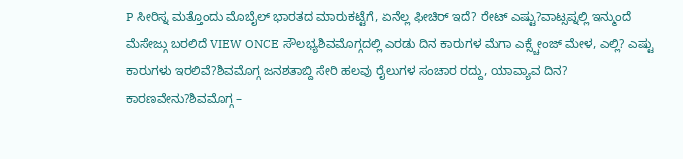P ಸೀರಿಸ್ನ ಮತ್ತೊಂದು ಮೊಬೈಲ್ ಭಾರತದ ಮಾರುಕಟ್ಟೆಗೆ, ಏನೆಲ್ಲ ಫೀಚಿರ್ ಇದೆ? ರೇಟ್ ಎಷ್ಟು?ವಾಟ್ಸಪ್ನಲ್ಲಿ ಇನ್ಮುಂದೆ ಮೆಸೇಜ್ಗು ಬರಲಿದೆ VIEW ONCE ಸೌಲಭ್ಯಶಿವಮೊಗ್ಗದಲ್ಲಿ ಎರಡು ದಿನ ಕಾರುಗಳ ಮೆಗಾ ಎಕ್ಸ್ಚೇಂಜ್ ಮೇಳ, ಎಲ್ಲಿ? ಎಷ್ಟು ಕಾರುಗಳು ಇರಲಿವೆ?ಶಿವಮೊಗ್ಗ ಜನಶತಾಬ್ದಿ ಸೇರಿ ಹಲವು ರೈಲುಗಳ ಸಂಚಾರ ರದ್ದು, ಯಾವ್ಯಾವ ದಿನ? ಕಾರಣವೇನು?ಶಿವಮೊಗ್ಗ –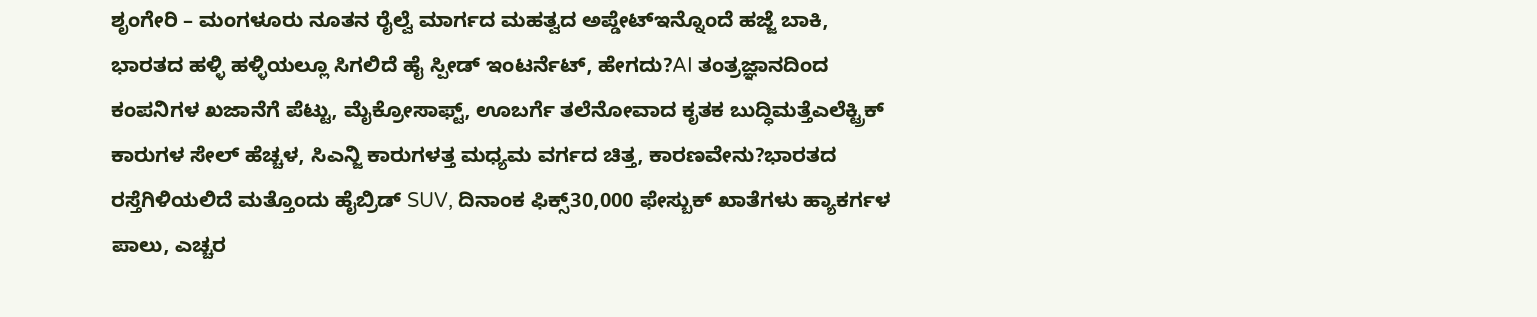ಶೃಂಗೇರಿ – ಮಂಗಳೂರು ನೂತನ ರೈಲ್ವೆ ಮಾರ್ಗದ ಮಹತ್ವದ ಅಪ್ಡೇಟ್ಇನ್ನೊಂದೆ ಹಜ್ಜೆ ಬಾಕಿ, ಭಾರತದ ಹಳ್ಳಿ ಹಳ್ಳಿಯಲ್ಲೂ ಸಿಗಲಿದೆ ಹೈ ಸ್ಪೀಡ್ ಇಂಟರ್ನೆಟ್, ಹೇಗದು?AI ತಂತ್ರಜ್ಞಾನದಿಂದ ಕಂಪನಿಗಳ ಖಜಾನೆಗೆ ಪೆಟ್ಟು, ಮೈಕ್ರೋಸಾಫ್ಟ್, ಊಬರ್ಗೆ ತಲೆನೋವಾದ ಕೃತಕ ಬುದ್ಧಿಮತ್ತೆಎಲೆಕ್ಟ್ರಿಕ್ ಕಾರುಗಳ ಸೇಲ್ ಹೆಚ್ಚಳ, ಸಿಎನ್ಜಿ ಕಾರುಗಳತ್ತ ಮಧ್ಯಮ ವರ್ಗದ ಚಿತ್ತ, ಕಾರಣವೇನು?ಭಾರತದ ರಸ್ತೆಗಿಳಿಯಲಿದೆ ಮತ್ತೊಂದು ಹೈಬ್ರಿಡ್ SUV, ದಿನಾಂಕ ಫಿಕ್ಸ್30,000 ಫೇಸ್ಬುಕ್ ಖಾತೆಗಳು ಹ್ಯಾಕರ್ಗಳ ಪಾಲು, ಎಚ್ಚರ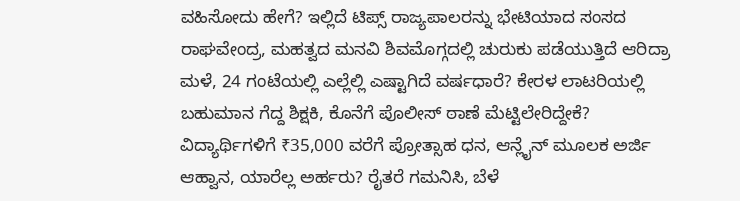ವಹಿಸೋದು ಹೇಗೆ? ಇಲ್ಲಿದೆ ಟಿಪ್ಸ್ ರಾಜ್ಯಪಾಲರನ್ನು ಭೇಟಿಯಾದ ಸಂಸದ ರಾಘವೇಂದ್ರ, ಮಹತ್ವದ ಮನವಿ ಶಿವಮೊಗ್ಗದಲ್ಲಿ ಚುರುಕು ಪಡೆಯುತ್ತಿದೆ ಆರಿದ್ರಾ ಮಳೆ, 24 ಗಂಟೆಯಲ್ಲಿ ಎಲ್ಲೆಲ್ಲಿ ಎಷ್ಟಾಗಿದೆ ವರ್ಷಧಾರೆ? ಕೇರಳ ಲಾಟರಿಯಲ್ಲಿ ಬಹುಮಾನ ಗೆದ್ದ ಶಿಕ್ಷಕಿ, ಕೊನೆಗೆ ಪೊಲೀಸ್ ಠಾಣೆ ಮೆಟ್ಟಿಲೇರಿದ್ದೇಕೆ? ವಿದ್ಯಾರ್ಥಿಗಳಿಗೆ ₹35,000 ವರೆಗೆ ಪ್ರೋತ್ಸಾಹ ಧನ, ಆನ್ಲೈನ್ ಮೂಲಕ ಅರ್ಜಿ ಆಹ್ವಾನ, ಯಾರೆಲ್ಲ ಅರ್ಹರು? ರೈತರೆ ಗಮನಿಸಿ, ಬೆಳೆ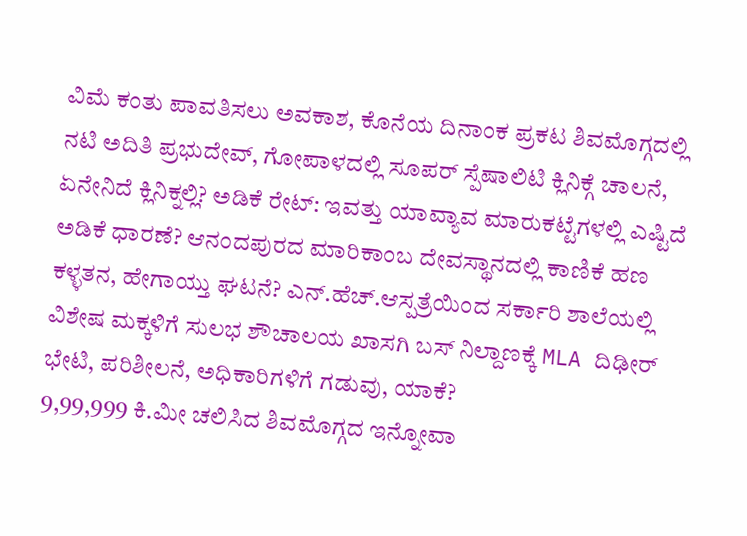ವಿಮೆ ಕಂತು ಪಾವತಿಸಲು ಅವಕಾಶ, ಕೊನೆಯ ದಿನಾಂಕ ಪ್ರಕಟ ಶಿವಮೊಗ್ಗದಲ್ಲಿ ನಟಿ ಅದಿತಿ ಪ್ರಭುದೇವ್, ಗೋಪಾಳದಲ್ಲಿ ಸೂಪರ್ ಸ್ಪೆಷಾಲಿಟಿ ಕ್ಲಿನಿಕ್ಗೆ ಚಾಲನೆ, ಏನೇನಿದೆ ಕ್ಲಿನಿಕ್ನಲ್ಲಿ? ಅಡಿಕೆ ರೇಟ್: ಇವತ್ತು ಯಾವ್ಯಾವ ಮಾರುಕಟ್ಟೆಗಳಲ್ಲಿ ಎಷ್ಟಿದೆ ಅಡಿಕೆ ಧಾರಣೆ? ಆನಂದಪುರದ ಮಾರಿಕಾಂಬ ದೇವಸ್ಥಾನದಲ್ಲಿ ಕಾಣಿಕೆ ಹಣ ಕಳ್ಳತನ, ಹೇಗಾಯ್ತು ಘಟನೆ? ಎನ್.ಹೆಚ್.ಆಸ್ಪತ್ರೆಯಿಂದ ಸರ್ಕಾರಿ ಶಾಲೆಯಲ್ಲಿ ವಿಶೇಷ ಮಕ್ಕಳಿಗೆ ಸುಲಭ ಶೌಚಾಲಯ ಖಾಸಗಿ ಬಸ್ ನಿಲ್ದಾಣಕ್ಕೆ MLA ದಿಢೀರ್ ಭೇಟಿ, ಪರಿಶೀಲನೆ, ಅಧಿಕಾರಿಗಳಿಗೆ ಗಡುವು, ಯಾಕೆ?
9,99,999 ಕಿ.ಮೀ ಚಲಿಸಿದ ಶಿವಮೊಗ್ಗದ ಇನ್ನೋವಾ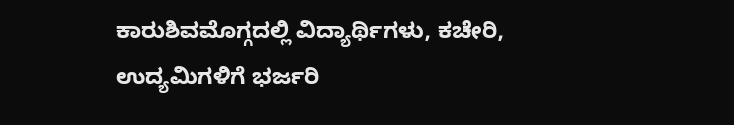ಕಾರುಶಿವಮೊಗ್ಗದಲ್ಲಿ ವಿದ್ಯಾರ್ಥಿಗಳು, ಕಚೇರಿ, ಉದ್ಯಮಿಗಳಿಗೆ ಭರ್ಜರಿ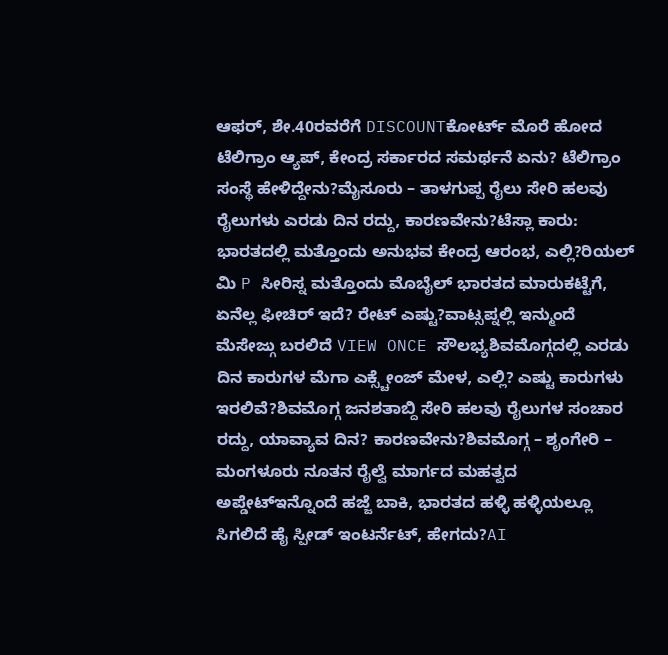ಆಫರ್, ಶೇ.40ರವರೆಗೆ DISCOUNTಕೋರ್ಟ್ ಮೊರೆ ಹೋದ ಟೆಲಿಗ್ರಾಂ ಆ್ಯಪ್, ಕೇಂದ್ರ ಸರ್ಕಾರದ ಸಮರ್ಥನೆ ಏನು? ಟೆಲಿಗ್ರಾಂ ಸಂಸ್ಥೆ ಹೇಳಿದ್ದೇನು?ಮೈಸೂರು – ತಾಳಗುಪ್ಪ ರೈಲು ಸೇರಿ ಹಲವು ರೈಲುಗಳು ಎರಡು ದಿನ ರದ್ದು, ಕಾರಣವೇನು?ಟೆಸ್ಲಾ ಕಾರು: ಭಾರತದಲ್ಲಿ ಮತ್ತೊಂದು ಅನುಭವ ಕೇಂದ್ರ ಆರಂಭ, ಎಲ್ಲಿ?ರಿಯಲ್ ಮಿ P ಸೀರಿಸ್ನ ಮತ್ತೊಂದು ಮೊಬೈಲ್ ಭಾರತದ ಮಾರುಕಟ್ಟೆಗೆ, ಏನೆಲ್ಲ ಫೀಚಿರ್ ಇದೆ? ರೇಟ್ ಎಷ್ಟು?ವಾಟ್ಸಪ್ನಲ್ಲಿ ಇನ್ಮುಂದೆ ಮೆಸೇಜ್ಗು ಬರಲಿದೆ VIEW ONCE ಸೌಲಭ್ಯಶಿವಮೊಗ್ಗದಲ್ಲಿ ಎರಡು ದಿನ ಕಾರುಗಳ ಮೆಗಾ ಎಕ್ಸ್ಚೇಂಜ್ ಮೇಳ, ಎಲ್ಲಿ? ಎಷ್ಟು ಕಾರುಗಳು ಇರಲಿವೆ?ಶಿವಮೊಗ್ಗ ಜನಶತಾಬ್ದಿ ಸೇರಿ ಹಲವು ರೈಲುಗಳ ಸಂಚಾರ ರದ್ದು, ಯಾವ್ಯಾವ ದಿನ? ಕಾರಣವೇನು?ಶಿವಮೊಗ್ಗ – ಶೃಂಗೇರಿ – ಮಂಗಳೂರು ನೂತನ ರೈಲ್ವೆ ಮಾರ್ಗದ ಮಹತ್ವದ ಅಪ್ಡೇಟ್ಇನ್ನೊಂದೆ ಹಜ್ಜೆ ಬಾಕಿ, ಭಾರತದ ಹಳ್ಳಿ ಹಳ್ಳಿಯಲ್ಲೂ ಸಿಗಲಿದೆ ಹೈ ಸ್ಪೀಡ್ ಇಂಟರ್ನೆಟ್, ಹೇಗದು?AI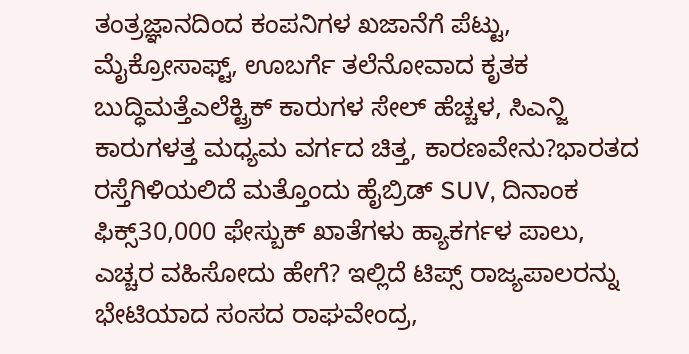ತಂತ್ರಜ್ಞಾನದಿಂದ ಕಂಪನಿಗಳ ಖಜಾನೆಗೆ ಪೆಟ್ಟು, ಮೈಕ್ರೋಸಾಫ್ಟ್, ಊಬರ್ಗೆ ತಲೆನೋವಾದ ಕೃತಕ ಬುದ್ಧಿಮತ್ತೆಎಲೆಕ್ಟ್ರಿಕ್ ಕಾರುಗಳ ಸೇಲ್ ಹೆಚ್ಚಳ, ಸಿಎನ್ಜಿ ಕಾರುಗಳತ್ತ ಮಧ್ಯಮ ವರ್ಗದ ಚಿತ್ತ, ಕಾರಣವೇನು?ಭಾರತದ ರಸ್ತೆಗಿಳಿಯಲಿದೆ ಮತ್ತೊಂದು ಹೈಬ್ರಿಡ್ SUV, ದಿನಾಂಕ ಫಿಕ್ಸ್30,000 ಫೇಸ್ಬುಕ್ ಖಾತೆಗಳು ಹ್ಯಾಕರ್ಗಳ ಪಾಲು, ಎಚ್ಚರ ವಹಿಸೋದು ಹೇಗೆ? ಇಲ್ಲಿದೆ ಟಿಪ್ಸ್ ರಾಜ್ಯಪಾಲರನ್ನು ಭೇಟಿಯಾದ ಸಂಸದ ರಾಘವೇಂದ್ರ,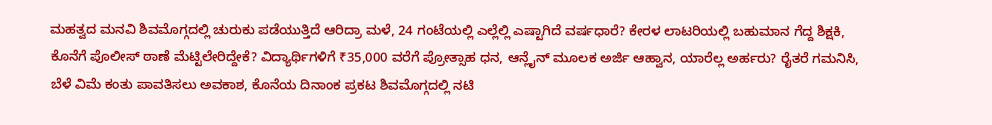ಮಹತ್ವದ ಮನವಿ ಶಿವಮೊಗ್ಗದಲ್ಲಿ ಚುರುಕು ಪಡೆಯುತ್ತಿದೆ ಆರಿದ್ರಾ ಮಳೆ, 24 ಗಂಟೆಯಲ್ಲಿ ಎಲ್ಲೆಲ್ಲಿ ಎಷ್ಟಾಗಿದೆ ವರ್ಷಧಾರೆ? ಕೇರಳ ಲಾಟರಿಯಲ್ಲಿ ಬಹುಮಾನ ಗೆದ್ದ ಶಿಕ್ಷಕಿ, ಕೊನೆಗೆ ಪೊಲೀಸ್ ಠಾಣೆ ಮೆಟ್ಟಿಲೇರಿದ್ದೇಕೆ? ವಿದ್ಯಾರ್ಥಿಗಳಿಗೆ ₹35,000 ವರೆಗೆ ಪ್ರೋತ್ಸಾಹ ಧನ, ಆನ್ಲೈನ್ ಮೂಲಕ ಅರ್ಜಿ ಆಹ್ವಾನ, ಯಾರೆಲ್ಲ ಅರ್ಹರು? ರೈತರೆ ಗಮನಿಸಿ, ಬೆಳೆ ವಿಮೆ ಕಂತು ಪಾವತಿಸಲು ಅವಕಾಶ, ಕೊನೆಯ ದಿನಾಂಕ ಪ್ರಕಟ ಶಿವಮೊಗ್ಗದಲ್ಲಿ ನಟಿ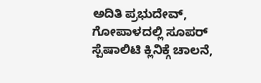ಅದಿತಿ ಪ್ರಭುದೇವ್, ಗೋಪಾಳದಲ್ಲಿ ಸೂಪರ್ ಸ್ಪೆಷಾಲಿಟಿ ಕ್ಲಿನಿಕ್ಗೆ ಚಾಲನೆ,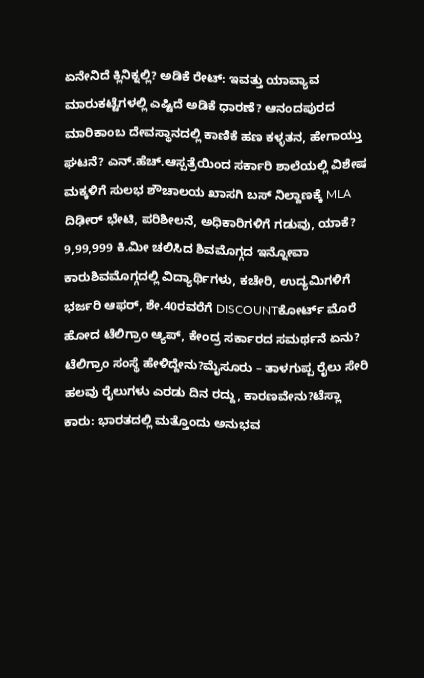ಏನೇನಿದೆ ಕ್ಲಿನಿಕ್ನಲ್ಲಿ? ಅಡಿಕೆ ರೇಟ್: ಇವತ್ತು ಯಾವ್ಯಾವ ಮಾರುಕಟ್ಟೆಗಳಲ್ಲಿ ಎಷ್ಟಿದೆ ಅಡಿಕೆ ಧಾರಣೆ? ಆನಂದಪುರದ ಮಾರಿಕಾಂಬ ದೇವಸ್ಥಾನದಲ್ಲಿ ಕಾಣಿಕೆ ಹಣ ಕಳ್ಳತನ, ಹೇಗಾಯ್ತು ಘಟನೆ? ಎನ್.ಹೆಚ್.ಆಸ್ಪತ್ರೆಯಿಂದ ಸರ್ಕಾರಿ ಶಾಲೆಯಲ್ಲಿ ವಿಶೇಷ ಮಕ್ಕಳಿಗೆ ಸುಲಭ ಶೌಚಾಲಯ ಖಾಸಗಿ ಬಸ್ ನಿಲ್ದಾಣಕ್ಕೆ MLA ದಿಢೀರ್ ಭೇಟಿ, ಪರಿಶೀಲನೆ, ಅಧಿಕಾರಿಗಳಿಗೆ ಗಡುವು, ಯಾಕೆ?
9,99,999 ಕಿ.ಮೀ ಚಲಿಸಿದ ಶಿವಮೊಗ್ಗದ ಇನ್ನೋವಾ ಕಾರುಶಿವಮೊಗ್ಗದಲ್ಲಿ ವಿದ್ಯಾರ್ಥಿಗಳು, ಕಚೇರಿ, ಉದ್ಯಮಿಗಳಿಗೆ ಭರ್ಜರಿ ಆಫರ್, ಶೇ.40ರವರೆಗೆ DISCOUNTಕೋರ್ಟ್ ಮೊರೆ ಹೋದ ಟೆಲಿಗ್ರಾಂ ಆ್ಯಪ್, ಕೇಂದ್ರ ಸರ್ಕಾರದ ಸಮರ್ಥನೆ ಏನು? ಟೆಲಿಗ್ರಾಂ ಸಂಸ್ಥೆ ಹೇಳಿದ್ದೇನು?ಮೈಸೂರು – ತಾಳಗುಪ್ಪ ರೈಲು ಸೇರಿ ಹಲವು ರೈಲುಗಳು ಎರಡು ದಿನ ರದ್ದು, ಕಾರಣವೇನು?ಟೆಸ್ಲಾ ಕಾರು: ಭಾರತದಲ್ಲಿ ಮತ್ತೊಂದು ಅನುಭವ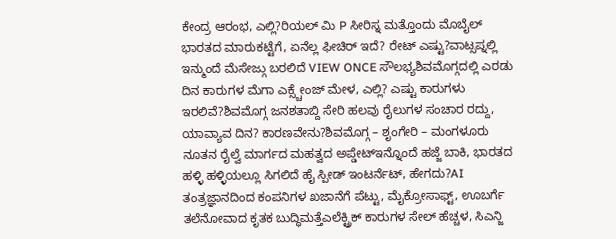ಕೇಂದ್ರ ಆರಂಭ, ಎಲ್ಲಿ?ರಿಯಲ್ ಮಿ P ಸೀರಿಸ್ನ ಮತ್ತೊಂದು ಮೊಬೈಲ್ ಭಾರತದ ಮಾರುಕಟ್ಟೆಗೆ, ಏನೆಲ್ಲ ಫೀಚಿರ್ ಇದೆ? ರೇಟ್ ಎಷ್ಟು?ವಾಟ್ಸಪ್ನಲ್ಲಿ ಇನ್ಮುಂದೆ ಮೆಸೇಜ್ಗು ಬರಲಿದೆ VIEW ONCE ಸೌಲಭ್ಯಶಿವಮೊಗ್ಗದಲ್ಲಿ ಎರಡು ದಿನ ಕಾರುಗಳ ಮೆಗಾ ಎಕ್ಸ್ಚೇಂಜ್ ಮೇಳ, ಎಲ್ಲಿ? ಎಷ್ಟು ಕಾರುಗಳು ಇರಲಿವೆ?ಶಿವಮೊಗ್ಗ ಜನಶತಾಬ್ದಿ ಸೇರಿ ಹಲವು ರೈಲುಗಳ ಸಂಚಾರ ರದ್ದು, ಯಾವ್ಯಾವ ದಿನ? ಕಾರಣವೇನು?ಶಿವಮೊಗ್ಗ – ಶೃಂಗೇರಿ – ಮಂಗಳೂರು ನೂತನ ರೈಲ್ವೆ ಮಾರ್ಗದ ಮಹತ್ವದ ಅಪ್ಡೇಟ್ಇನ್ನೊಂದೆ ಹಜ್ಜೆ ಬಾಕಿ, ಭಾರತದ ಹಳ್ಳಿ ಹಳ್ಳಿಯಲ್ಲೂ ಸಿಗಲಿದೆ ಹೈ ಸ್ಪೀಡ್ ಇಂಟರ್ನೆಟ್, ಹೇಗದು?AI ತಂತ್ರಜ್ಞಾನದಿಂದ ಕಂಪನಿಗಳ ಖಜಾನೆಗೆ ಪೆಟ್ಟು, ಮೈಕ್ರೋಸಾಫ್ಟ್, ಊಬರ್ಗೆ ತಲೆನೋವಾದ ಕೃತಕ ಬುದ್ಧಿಮತ್ತೆಎಲೆಕ್ಟ್ರಿಕ್ ಕಾರುಗಳ ಸೇಲ್ ಹೆಚ್ಚಳ, ಸಿಎನ್ಜಿ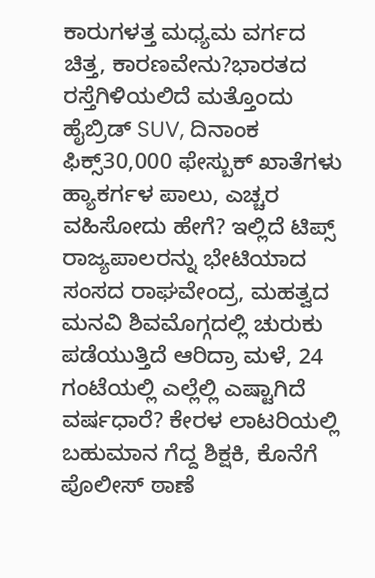ಕಾರುಗಳತ್ತ ಮಧ್ಯಮ ವರ್ಗದ ಚಿತ್ತ, ಕಾರಣವೇನು?ಭಾರತದ ರಸ್ತೆಗಿಳಿಯಲಿದೆ ಮತ್ತೊಂದು ಹೈಬ್ರಿಡ್ SUV, ದಿನಾಂಕ ಫಿಕ್ಸ್30,000 ಫೇಸ್ಬುಕ್ ಖಾತೆಗಳು ಹ್ಯಾಕರ್ಗಳ ಪಾಲು, ಎಚ್ಚರ ವಹಿಸೋದು ಹೇಗೆ? ಇಲ್ಲಿದೆ ಟಿಪ್ಸ್ ರಾಜ್ಯಪಾಲರನ್ನು ಭೇಟಿಯಾದ ಸಂಸದ ರಾಘವೇಂದ್ರ, ಮಹತ್ವದ ಮನವಿ ಶಿವಮೊಗ್ಗದಲ್ಲಿ ಚುರುಕು ಪಡೆಯುತ್ತಿದೆ ಆರಿದ್ರಾ ಮಳೆ, 24 ಗಂಟೆಯಲ್ಲಿ ಎಲ್ಲೆಲ್ಲಿ ಎಷ್ಟಾಗಿದೆ ವರ್ಷಧಾರೆ? ಕೇರಳ ಲಾಟರಿಯಲ್ಲಿ ಬಹುಮಾನ ಗೆದ್ದ ಶಿಕ್ಷಕಿ, ಕೊನೆಗೆ ಪೊಲೀಸ್ ಠಾಣೆ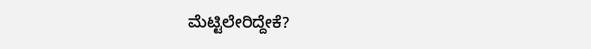ಮೆಟ್ಟಿಲೇರಿದ್ದೇಕೆ?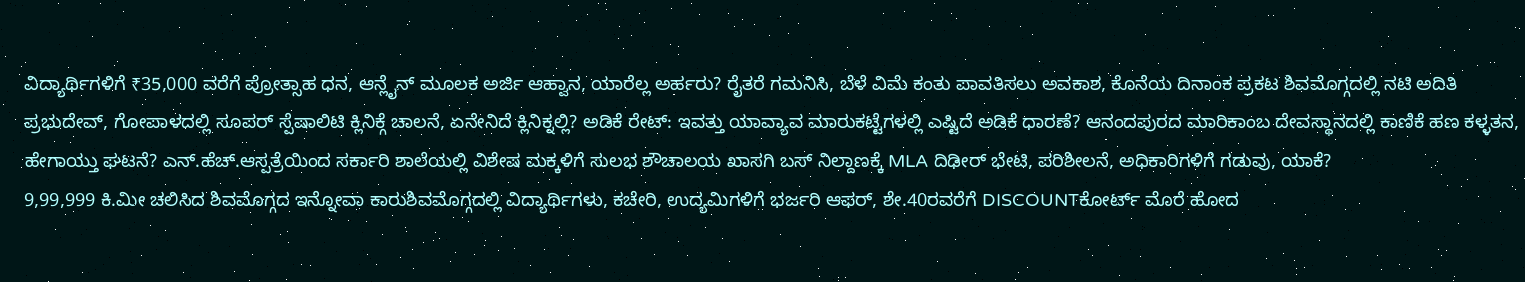ವಿದ್ಯಾರ್ಥಿಗಳಿಗೆ ₹35,000 ವರೆಗೆ ಪ್ರೋತ್ಸಾಹ ಧನ, ಆನ್ಲೈನ್ ಮೂಲಕ ಅರ್ಜಿ ಆಹ್ವಾನ, ಯಾರೆಲ್ಲ ಅರ್ಹರು? ರೈತರೆ ಗಮನಿಸಿ, ಬೆಳೆ ವಿಮೆ ಕಂತು ಪಾವತಿಸಲು ಅವಕಾಶ, ಕೊನೆಯ ದಿನಾಂಕ ಪ್ರಕಟ ಶಿವಮೊಗ್ಗದಲ್ಲಿ ನಟಿ ಅದಿತಿ ಪ್ರಭುದೇವ್, ಗೋಪಾಳದಲ್ಲಿ ಸೂಪರ್ ಸ್ಪೆಷಾಲಿಟಿ ಕ್ಲಿನಿಕ್ಗೆ ಚಾಲನೆ, ಏನೇನಿದೆ ಕ್ಲಿನಿಕ್ನಲ್ಲಿ? ಅಡಿಕೆ ರೇಟ್: ಇವತ್ತು ಯಾವ್ಯಾವ ಮಾರುಕಟ್ಟೆಗಳಲ್ಲಿ ಎಷ್ಟಿದೆ ಅಡಿಕೆ ಧಾರಣೆ? ಆನಂದಪುರದ ಮಾರಿಕಾಂಬ ದೇವಸ್ಥಾನದಲ್ಲಿ ಕಾಣಿಕೆ ಹಣ ಕಳ್ಳತನ, ಹೇಗಾಯ್ತು ಘಟನೆ? ಎನ್.ಹೆಚ್.ಆಸ್ಪತ್ರೆಯಿಂದ ಸರ್ಕಾರಿ ಶಾಲೆಯಲ್ಲಿ ವಿಶೇಷ ಮಕ್ಕಳಿಗೆ ಸುಲಭ ಶೌಚಾಲಯ ಖಾಸಗಿ ಬಸ್ ನಿಲ್ದಾಣಕ್ಕೆ MLA ದಿಢೀರ್ ಭೇಟಿ, ಪರಿಶೀಲನೆ, ಅಧಿಕಾರಿಗಳಿಗೆ ಗಡುವು, ಯಾಕೆ?
9,99,999 ಕಿ.ಮೀ ಚಲಿಸಿದ ಶಿವಮೊಗ್ಗದ ಇನ್ನೋವಾ ಕಾರುಶಿವಮೊಗ್ಗದಲ್ಲಿ ವಿದ್ಯಾರ್ಥಿಗಳು, ಕಚೇರಿ, ಉದ್ಯಮಿಗಳಿಗೆ ಭರ್ಜರಿ ಆಫರ್, ಶೇ.40ರವರೆಗೆ DISCOUNTಕೋರ್ಟ್ ಮೊರೆ ಹೋದ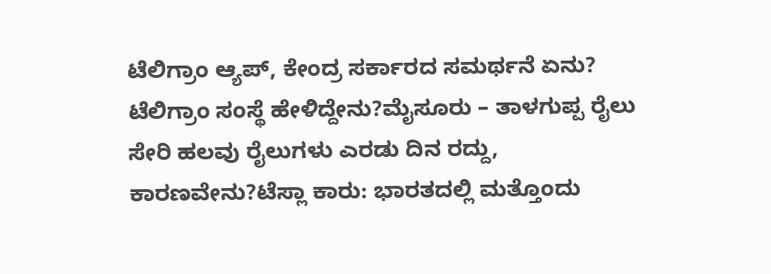ಟೆಲಿಗ್ರಾಂ ಆ್ಯಪ್, ಕೇಂದ್ರ ಸರ್ಕಾರದ ಸಮರ್ಥನೆ ಏನು? ಟೆಲಿಗ್ರಾಂ ಸಂಸ್ಥೆ ಹೇಳಿದ್ದೇನು?ಮೈಸೂರು – ತಾಳಗುಪ್ಪ ರೈಲು ಸೇರಿ ಹಲವು ರೈಲುಗಳು ಎರಡು ದಿನ ರದ್ದು, ಕಾರಣವೇನು?ಟೆಸ್ಲಾ ಕಾರು: ಭಾರತದಲ್ಲಿ ಮತ್ತೊಂದು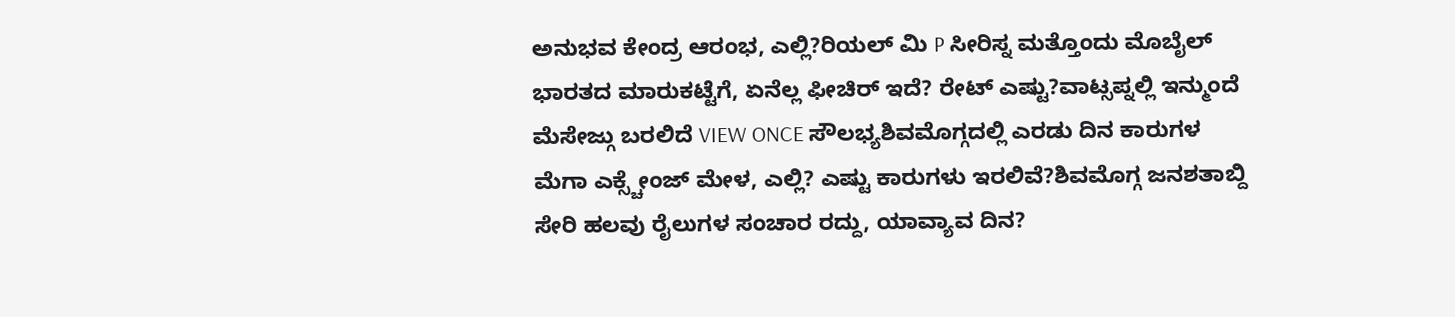ಅನುಭವ ಕೇಂದ್ರ ಆರಂಭ, ಎಲ್ಲಿ?ರಿಯಲ್ ಮಿ P ಸೀರಿಸ್ನ ಮತ್ತೊಂದು ಮೊಬೈಲ್ ಭಾರತದ ಮಾರುಕಟ್ಟೆಗೆ, ಏನೆಲ್ಲ ಫೀಚಿರ್ ಇದೆ? ರೇಟ್ ಎಷ್ಟು?ವಾಟ್ಸಪ್ನಲ್ಲಿ ಇನ್ಮುಂದೆ ಮೆಸೇಜ್ಗು ಬರಲಿದೆ VIEW ONCE ಸೌಲಭ್ಯಶಿವಮೊಗ್ಗದಲ್ಲಿ ಎರಡು ದಿನ ಕಾರುಗಳ ಮೆಗಾ ಎಕ್ಸ್ಚೇಂಜ್ ಮೇಳ, ಎಲ್ಲಿ? ಎಷ್ಟು ಕಾರುಗಳು ಇರಲಿವೆ?ಶಿವಮೊಗ್ಗ ಜನಶತಾಬ್ದಿ ಸೇರಿ ಹಲವು ರೈಲುಗಳ ಸಂಚಾರ ರದ್ದು, ಯಾವ್ಯಾವ ದಿನ?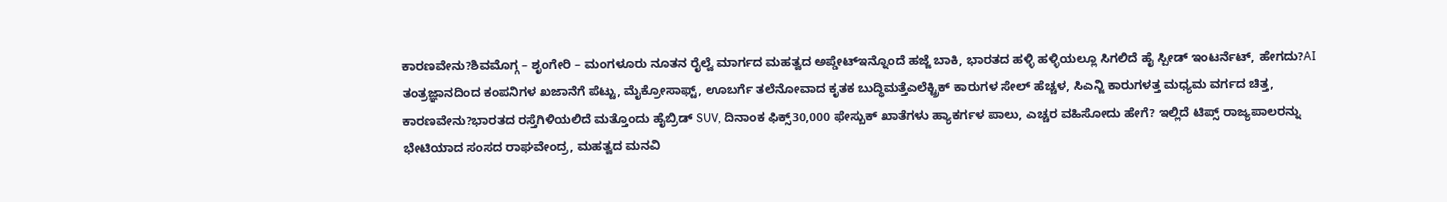ಕಾರಣವೇನು?ಶಿವಮೊಗ್ಗ – ಶೃಂಗೇರಿ – ಮಂಗಳೂರು ನೂತನ ರೈಲ್ವೆ ಮಾರ್ಗದ ಮಹತ್ವದ ಅಪ್ಡೇಟ್ಇನ್ನೊಂದೆ ಹಜ್ಜೆ ಬಾಕಿ, ಭಾರತದ ಹಳ್ಳಿ ಹಳ್ಳಿಯಲ್ಲೂ ಸಿಗಲಿದೆ ಹೈ ಸ್ಪೀಡ್ ಇಂಟರ್ನೆಟ್, ಹೇಗದು?AI ತಂತ್ರಜ್ಞಾನದಿಂದ ಕಂಪನಿಗಳ ಖಜಾನೆಗೆ ಪೆಟ್ಟು, ಮೈಕ್ರೋಸಾಫ್ಟ್, ಊಬರ್ಗೆ ತಲೆನೋವಾದ ಕೃತಕ ಬುದ್ಧಿಮತ್ತೆಎಲೆಕ್ಟ್ರಿಕ್ ಕಾರುಗಳ ಸೇಲ್ ಹೆಚ್ಚಳ, ಸಿಎನ್ಜಿ ಕಾರುಗಳತ್ತ ಮಧ್ಯಮ ವರ್ಗದ ಚಿತ್ತ, ಕಾರಣವೇನು?ಭಾರತದ ರಸ್ತೆಗಿಳಿಯಲಿದೆ ಮತ್ತೊಂದು ಹೈಬ್ರಿಡ್ SUV, ದಿನಾಂಕ ಫಿಕ್ಸ್30,000 ಫೇಸ್ಬುಕ್ ಖಾತೆಗಳು ಹ್ಯಾಕರ್ಗಳ ಪಾಲು, ಎಚ್ಚರ ವಹಿಸೋದು ಹೇಗೆ? ಇಲ್ಲಿದೆ ಟಿಪ್ಸ್ ರಾಜ್ಯಪಾಲರನ್ನು ಭೇಟಿಯಾದ ಸಂಸದ ರಾಘವೇಂದ್ರ, ಮಹತ್ವದ ಮನವಿ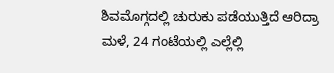ಶಿವಮೊಗ್ಗದಲ್ಲಿ ಚುರುಕು ಪಡೆಯುತ್ತಿದೆ ಆರಿದ್ರಾ ಮಳೆ, 24 ಗಂಟೆಯಲ್ಲಿ ಎಲ್ಲೆಲ್ಲಿ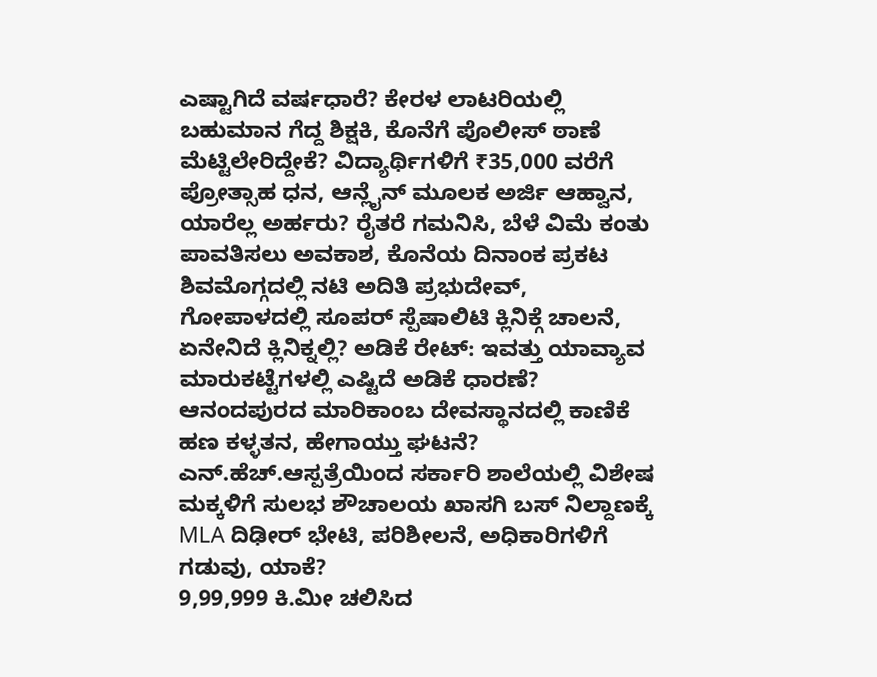ಎಷ್ಟಾಗಿದೆ ವರ್ಷಧಾರೆ? ಕೇರಳ ಲಾಟರಿಯಲ್ಲಿ ಬಹುಮಾನ ಗೆದ್ದ ಶಿಕ್ಷಕಿ, ಕೊನೆಗೆ ಪೊಲೀಸ್ ಠಾಣೆ ಮೆಟ್ಟಿಲೇರಿದ್ದೇಕೆ? ವಿದ್ಯಾರ್ಥಿಗಳಿಗೆ ₹35,000 ವರೆಗೆ ಪ್ರೋತ್ಸಾಹ ಧನ, ಆನ್ಲೈನ್ ಮೂಲಕ ಅರ್ಜಿ ಆಹ್ವಾನ, ಯಾರೆಲ್ಲ ಅರ್ಹರು? ರೈತರೆ ಗಮನಿಸಿ, ಬೆಳೆ ವಿಮೆ ಕಂತು ಪಾವತಿಸಲು ಅವಕಾಶ, ಕೊನೆಯ ದಿನಾಂಕ ಪ್ರಕಟ ಶಿವಮೊಗ್ಗದಲ್ಲಿ ನಟಿ ಅದಿತಿ ಪ್ರಭುದೇವ್, ಗೋಪಾಳದಲ್ಲಿ ಸೂಪರ್ ಸ್ಪೆಷಾಲಿಟಿ ಕ್ಲಿನಿಕ್ಗೆ ಚಾಲನೆ, ಏನೇನಿದೆ ಕ್ಲಿನಿಕ್ನಲ್ಲಿ? ಅಡಿಕೆ ರೇಟ್: ಇವತ್ತು ಯಾವ್ಯಾವ ಮಾರುಕಟ್ಟೆಗಳಲ್ಲಿ ಎಷ್ಟಿದೆ ಅಡಿಕೆ ಧಾರಣೆ? ಆನಂದಪುರದ ಮಾರಿಕಾಂಬ ದೇವಸ್ಥಾನದಲ್ಲಿ ಕಾಣಿಕೆ ಹಣ ಕಳ್ಳತನ, ಹೇಗಾಯ್ತು ಘಟನೆ? ಎನ್.ಹೆಚ್.ಆಸ್ಪತ್ರೆಯಿಂದ ಸರ್ಕಾರಿ ಶಾಲೆಯಲ್ಲಿ ವಿಶೇಷ ಮಕ್ಕಳಿಗೆ ಸುಲಭ ಶೌಚಾಲಯ ಖಾಸಗಿ ಬಸ್ ನಿಲ್ದಾಣಕ್ಕೆ MLA ದಿಢೀರ್ ಭೇಟಿ, ಪರಿಶೀಲನೆ, ಅಧಿಕಾರಿಗಳಿಗೆ ಗಡುವು, ಯಾಕೆ?
9,99,999 ಕಿ.ಮೀ ಚಲಿಸಿದ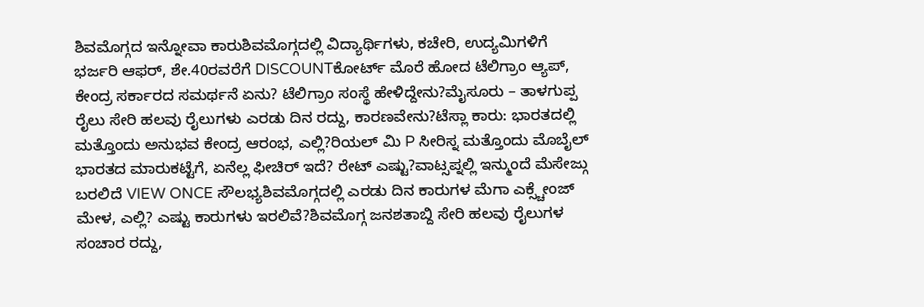ಶಿವಮೊಗ್ಗದ ಇನ್ನೋವಾ ಕಾರುಶಿವಮೊಗ್ಗದಲ್ಲಿ ವಿದ್ಯಾರ್ಥಿಗಳು, ಕಚೇರಿ, ಉದ್ಯಮಿಗಳಿಗೆ ಭರ್ಜರಿ ಆಫರ್, ಶೇ.40ರವರೆಗೆ DISCOUNTಕೋರ್ಟ್ ಮೊರೆ ಹೋದ ಟೆಲಿಗ್ರಾಂ ಆ್ಯಪ್, ಕೇಂದ್ರ ಸರ್ಕಾರದ ಸಮರ್ಥನೆ ಏನು? ಟೆಲಿಗ್ರಾಂ ಸಂಸ್ಥೆ ಹೇಳಿದ್ದೇನು?ಮೈಸೂರು – ತಾಳಗುಪ್ಪ ರೈಲು ಸೇರಿ ಹಲವು ರೈಲುಗಳು ಎರಡು ದಿನ ರದ್ದು, ಕಾರಣವೇನು?ಟೆಸ್ಲಾ ಕಾರು: ಭಾರತದಲ್ಲಿ ಮತ್ತೊಂದು ಅನುಭವ ಕೇಂದ್ರ ಆರಂಭ, ಎಲ್ಲಿ?ರಿಯಲ್ ಮಿ P ಸೀರಿಸ್ನ ಮತ್ತೊಂದು ಮೊಬೈಲ್ ಭಾರತದ ಮಾರುಕಟ್ಟೆಗೆ, ಏನೆಲ್ಲ ಫೀಚಿರ್ ಇದೆ? ರೇಟ್ ಎಷ್ಟು?ವಾಟ್ಸಪ್ನಲ್ಲಿ ಇನ್ಮುಂದೆ ಮೆಸೇಜ್ಗು ಬರಲಿದೆ VIEW ONCE ಸೌಲಭ್ಯಶಿವಮೊಗ್ಗದಲ್ಲಿ ಎರಡು ದಿನ ಕಾರುಗಳ ಮೆಗಾ ಎಕ್ಸ್ಚೇಂಜ್ ಮೇಳ, ಎಲ್ಲಿ? ಎಷ್ಟು ಕಾರುಗಳು ಇರಲಿವೆ?ಶಿವಮೊಗ್ಗ ಜನಶತಾಬ್ದಿ ಸೇರಿ ಹಲವು ರೈಲುಗಳ ಸಂಚಾರ ರದ್ದು,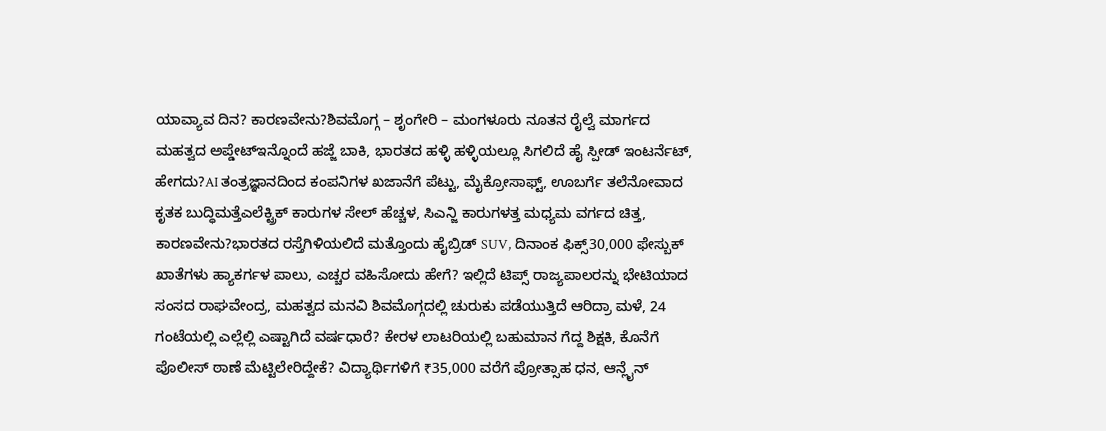ಯಾವ್ಯಾವ ದಿನ? ಕಾರಣವೇನು?ಶಿವಮೊಗ್ಗ – ಶೃಂಗೇರಿ – ಮಂಗಳೂರು ನೂತನ ರೈಲ್ವೆ ಮಾರ್ಗದ ಮಹತ್ವದ ಅಪ್ಡೇಟ್ಇನ್ನೊಂದೆ ಹಜ್ಜೆ ಬಾಕಿ, ಭಾರತದ ಹಳ್ಳಿ ಹಳ್ಳಿಯಲ್ಲೂ ಸಿಗಲಿದೆ ಹೈ ಸ್ಪೀಡ್ ಇಂಟರ್ನೆಟ್, ಹೇಗದು?AI ತಂತ್ರಜ್ಞಾನದಿಂದ ಕಂಪನಿಗಳ ಖಜಾನೆಗೆ ಪೆಟ್ಟು, ಮೈಕ್ರೋಸಾಫ್ಟ್, ಊಬರ್ಗೆ ತಲೆನೋವಾದ ಕೃತಕ ಬುದ್ಧಿಮತ್ತೆಎಲೆಕ್ಟ್ರಿಕ್ ಕಾರುಗಳ ಸೇಲ್ ಹೆಚ್ಚಳ, ಸಿಎನ್ಜಿ ಕಾರುಗಳತ್ತ ಮಧ್ಯಮ ವರ್ಗದ ಚಿತ್ತ, ಕಾರಣವೇನು?ಭಾರತದ ರಸ್ತೆಗಿಳಿಯಲಿದೆ ಮತ್ತೊಂದು ಹೈಬ್ರಿಡ್ SUV, ದಿನಾಂಕ ಫಿಕ್ಸ್30,000 ಫೇಸ್ಬುಕ್ ಖಾತೆಗಳು ಹ್ಯಾಕರ್ಗಳ ಪಾಲು, ಎಚ್ಚರ ವಹಿಸೋದು ಹೇಗೆ? ಇಲ್ಲಿದೆ ಟಿಪ್ಸ್ ರಾಜ್ಯಪಾಲರನ್ನು ಭೇಟಿಯಾದ ಸಂಸದ ರಾಘವೇಂದ್ರ, ಮಹತ್ವದ ಮನವಿ ಶಿವಮೊಗ್ಗದಲ್ಲಿ ಚುರುಕು ಪಡೆಯುತ್ತಿದೆ ಆರಿದ್ರಾ ಮಳೆ, 24 ಗಂಟೆಯಲ್ಲಿ ಎಲ್ಲೆಲ್ಲಿ ಎಷ್ಟಾಗಿದೆ ವರ್ಷಧಾರೆ? ಕೇರಳ ಲಾಟರಿಯಲ್ಲಿ ಬಹುಮಾನ ಗೆದ್ದ ಶಿಕ್ಷಕಿ, ಕೊನೆಗೆ ಪೊಲೀಸ್ ಠಾಣೆ ಮೆಟ್ಟಿಲೇರಿದ್ದೇಕೆ? ವಿದ್ಯಾರ್ಥಿಗಳಿಗೆ ₹35,000 ವರೆಗೆ ಪ್ರೋತ್ಸಾಹ ಧನ, ಆನ್ಲೈನ್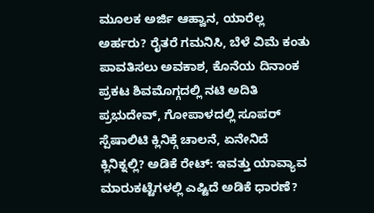ಮೂಲಕ ಅರ್ಜಿ ಆಹ್ವಾನ, ಯಾರೆಲ್ಲ ಅರ್ಹರು? ರೈತರೆ ಗಮನಿಸಿ, ಬೆಳೆ ವಿಮೆ ಕಂತು ಪಾವತಿಸಲು ಅವಕಾಶ, ಕೊನೆಯ ದಿನಾಂಕ ಪ್ರಕಟ ಶಿವಮೊಗ್ಗದಲ್ಲಿ ನಟಿ ಅದಿತಿ ಪ್ರಭುದೇವ್, ಗೋಪಾಳದಲ್ಲಿ ಸೂಪರ್ ಸ್ಪೆಷಾಲಿಟಿ ಕ್ಲಿನಿಕ್ಗೆ ಚಾಲನೆ, ಏನೇನಿದೆ ಕ್ಲಿನಿಕ್ನಲ್ಲಿ? ಅಡಿಕೆ ರೇಟ್: ಇವತ್ತು ಯಾವ್ಯಾವ ಮಾರುಕಟ್ಟೆಗಳಲ್ಲಿ ಎಷ್ಟಿದೆ ಅಡಿಕೆ ಧಾರಣೆ?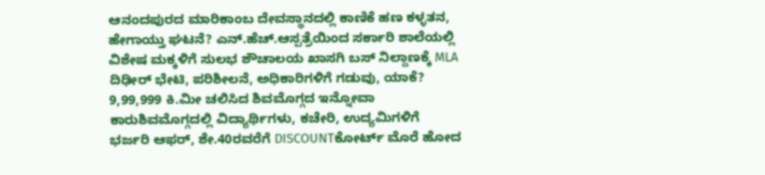ಆನಂದಪುರದ ಮಾರಿಕಾಂಬ ದೇವಸ್ಥಾನದಲ್ಲಿ ಕಾಣಿಕೆ ಹಣ ಕಳ್ಳತನ, ಹೇಗಾಯ್ತು ಘಟನೆ? ಎನ್.ಹೆಚ್.ಆಸ್ಪತ್ರೆಯಿಂದ ಸರ್ಕಾರಿ ಶಾಲೆಯಲ್ಲಿ ವಿಶೇಷ ಮಕ್ಕಳಿಗೆ ಸುಲಭ ಶೌಚಾಲಯ ಖಾಸಗಿ ಬಸ್ ನಿಲ್ದಾಣಕ್ಕೆ MLA ದಿಢೀರ್ ಭೇಟಿ, ಪರಿಶೀಲನೆ, ಅಧಿಕಾರಿಗಳಿಗೆ ಗಡುವು, ಯಾಕೆ?
9,99,999 ಕಿ.ಮೀ ಚಲಿಸಿದ ಶಿವಮೊಗ್ಗದ ಇನ್ನೋವಾ ಕಾರುಶಿವಮೊಗ್ಗದಲ್ಲಿ ವಿದ್ಯಾರ್ಥಿಗಳು, ಕಚೇರಿ, ಉದ್ಯಮಿಗಳಿಗೆ ಭರ್ಜರಿ ಆಫರ್, ಶೇ.40ರವರೆಗೆ DISCOUNTಕೋರ್ಟ್ ಮೊರೆ ಹೋದ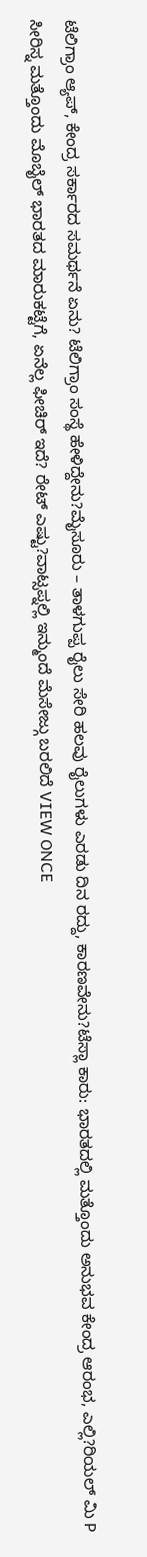ಟೆಲಿಗ್ರಾಂ ಆ್ಯಪ್, ಕೇಂದ್ರ ಸರ್ಕಾರದ ಸಮರ್ಥನೆ ಏನು? ಟೆಲಿಗ್ರಾಂ ಸಂಸ್ಥೆ ಹೇಳಿದ್ದೇನು?ಮೈಸೂರು – ತಾಳಗುಪ್ಪ ರೈಲು ಸೇರಿ ಹಲವು ರೈಲುಗಳು ಎರಡು ದಿನ ರದ್ದು, ಕಾರಣವೇನು?ಟೆಸ್ಲಾ ಕಾರು: ಭಾರತದಲ್ಲಿ ಮತ್ತೊಂದು ಅನುಭವ ಕೇಂದ್ರ ಆರಂಭ, ಎಲ್ಲಿ?ರಿಯಲ್ ಮಿ P ಸೀರಿಸ್ನ ಮತ್ತೊಂದು ಮೊಬೈಲ್ ಭಾರತದ ಮಾರುಕಟ್ಟೆಗೆ, ಏನೆಲ್ಲ ಫೀಚಿರ್ ಇದೆ? ರೇಟ್ ಎಷ್ಟು?ವಾಟ್ಸಪ್ನಲ್ಲಿ ಇನ್ಮುಂದೆ ಮೆಸೇಜ್ಗು ಬರಲಿದೆ VIEW ONCE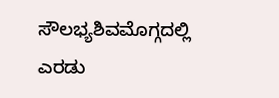ಸೌಲಭ್ಯಶಿವಮೊಗ್ಗದಲ್ಲಿ ಎರಡು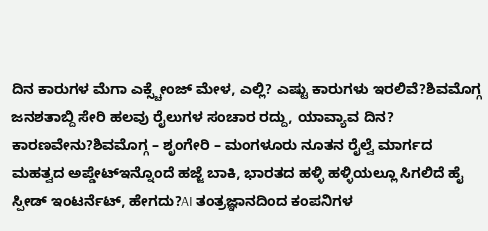ದಿನ ಕಾರುಗಳ ಮೆಗಾ ಎಕ್ಸ್ಚೇಂಜ್ ಮೇಳ, ಎಲ್ಲಿ? ಎಷ್ಟು ಕಾರುಗಳು ಇರಲಿವೆ?ಶಿವಮೊಗ್ಗ ಜನಶತಾಬ್ದಿ ಸೇರಿ ಹಲವು ರೈಲುಗಳ ಸಂಚಾರ ರದ್ದು, ಯಾವ್ಯಾವ ದಿನ? ಕಾರಣವೇನು?ಶಿವಮೊಗ್ಗ – ಶೃಂಗೇರಿ – ಮಂಗಳೂರು ನೂತನ ರೈಲ್ವೆ ಮಾರ್ಗದ ಮಹತ್ವದ ಅಪ್ಡೇಟ್ಇನ್ನೊಂದೆ ಹಜ್ಜೆ ಬಾಕಿ, ಭಾರತದ ಹಳ್ಳಿ ಹಳ್ಳಿಯಲ್ಲೂ ಸಿಗಲಿದೆ ಹೈ ಸ್ಪೀಡ್ ಇಂಟರ್ನೆಟ್, ಹೇಗದು?AI ತಂತ್ರಜ್ಞಾನದಿಂದ ಕಂಪನಿಗಳ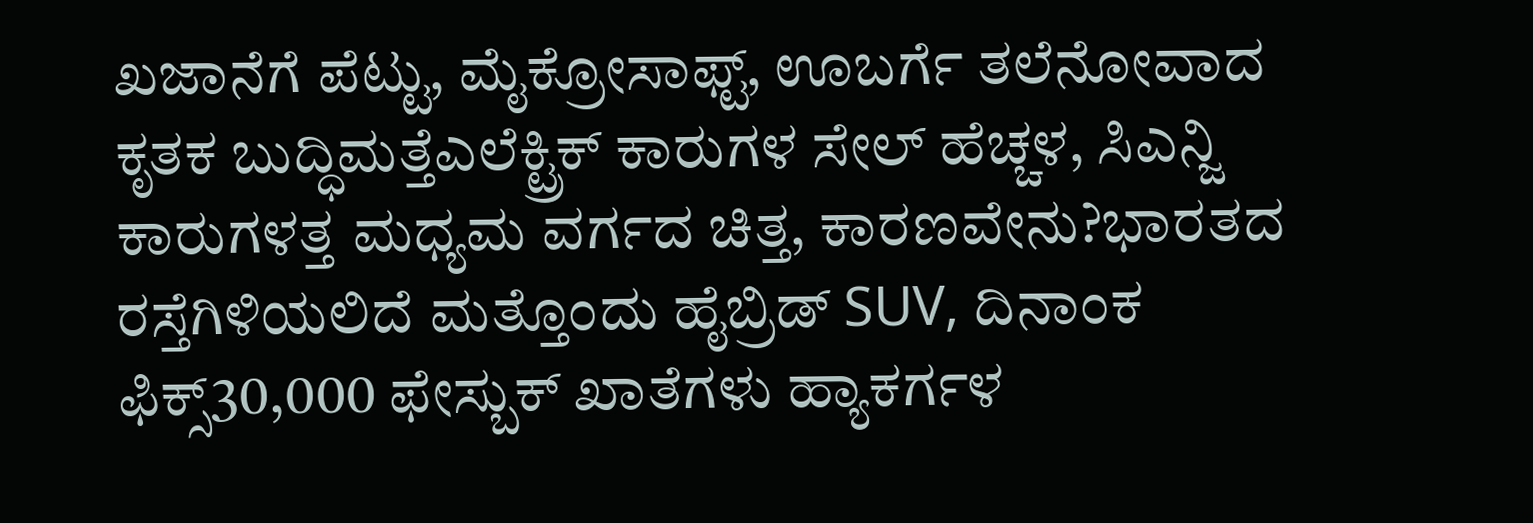ಖಜಾನೆಗೆ ಪೆಟ್ಟು, ಮೈಕ್ರೋಸಾಫ್ಟ್, ಊಬರ್ಗೆ ತಲೆನೋವಾದ ಕೃತಕ ಬುದ್ಧಿಮತ್ತೆಎಲೆಕ್ಟ್ರಿಕ್ ಕಾರುಗಳ ಸೇಲ್ ಹೆಚ್ಚಳ, ಸಿಎನ್ಜಿ ಕಾರುಗಳತ್ತ ಮಧ್ಯಮ ವರ್ಗದ ಚಿತ್ತ, ಕಾರಣವೇನು?ಭಾರತದ ರಸ್ತೆಗಿಳಿಯಲಿದೆ ಮತ್ತೊಂದು ಹೈಬ್ರಿಡ್ SUV, ದಿನಾಂಕ ಫಿಕ್ಸ್30,000 ಫೇಸ್ಬುಕ್ ಖಾತೆಗಳು ಹ್ಯಾಕರ್ಗಳ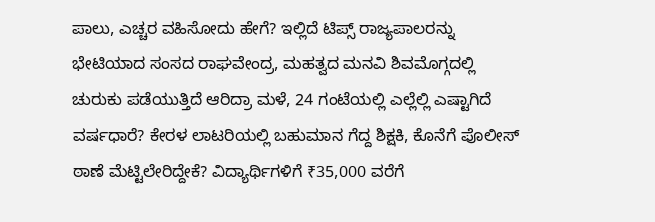ಪಾಲು, ಎಚ್ಚರ ವಹಿಸೋದು ಹೇಗೆ? ಇಲ್ಲಿದೆ ಟಿಪ್ಸ್ ರಾಜ್ಯಪಾಲರನ್ನು ಭೇಟಿಯಾದ ಸಂಸದ ರಾಘವೇಂದ್ರ, ಮಹತ್ವದ ಮನವಿ ಶಿವಮೊಗ್ಗದಲ್ಲಿ ಚುರುಕು ಪಡೆಯುತ್ತಿದೆ ಆರಿದ್ರಾ ಮಳೆ, 24 ಗಂಟೆಯಲ್ಲಿ ಎಲ್ಲೆಲ್ಲಿ ಎಷ್ಟಾಗಿದೆ ವರ್ಷಧಾರೆ? ಕೇರಳ ಲಾಟರಿಯಲ್ಲಿ ಬಹುಮಾನ ಗೆದ್ದ ಶಿಕ್ಷಕಿ, ಕೊನೆಗೆ ಪೊಲೀಸ್ ಠಾಣೆ ಮೆಟ್ಟಿಲೇರಿದ್ದೇಕೆ? ವಿದ್ಯಾರ್ಥಿಗಳಿಗೆ ₹35,000 ವರೆಗೆ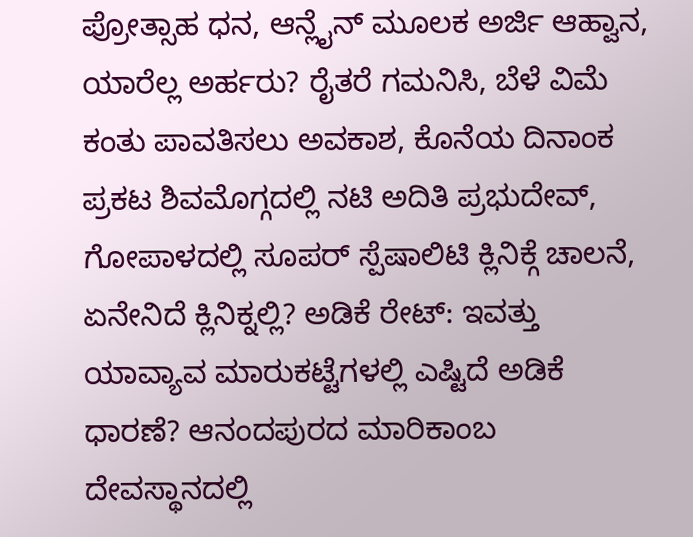ಪ್ರೋತ್ಸಾಹ ಧನ, ಆನ್ಲೈನ್ ಮೂಲಕ ಅರ್ಜಿ ಆಹ್ವಾನ, ಯಾರೆಲ್ಲ ಅರ್ಹರು? ರೈತರೆ ಗಮನಿಸಿ, ಬೆಳೆ ವಿಮೆ ಕಂತು ಪಾವತಿಸಲು ಅವಕಾಶ, ಕೊನೆಯ ದಿನಾಂಕ ಪ್ರಕಟ ಶಿವಮೊಗ್ಗದಲ್ಲಿ ನಟಿ ಅದಿತಿ ಪ್ರಭುದೇವ್, ಗೋಪಾಳದಲ್ಲಿ ಸೂಪರ್ ಸ್ಪೆಷಾಲಿಟಿ ಕ್ಲಿನಿಕ್ಗೆ ಚಾಲನೆ, ಏನೇನಿದೆ ಕ್ಲಿನಿಕ್ನಲ್ಲಿ? ಅಡಿಕೆ ರೇಟ್: ಇವತ್ತು ಯಾವ್ಯಾವ ಮಾರುಕಟ್ಟೆಗಳಲ್ಲಿ ಎಷ್ಟಿದೆ ಅಡಿಕೆ ಧಾರಣೆ? ಆನಂದಪುರದ ಮಾರಿಕಾಂಬ ದೇವಸ್ಥಾನದಲ್ಲಿ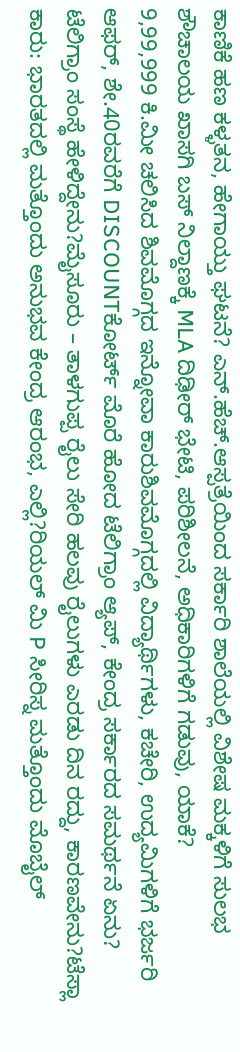ಕಾಣಿಕೆ ಹಣ ಕಳ್ಳತನ, ಹೇಗಾಯ್ತು ಘಟನೆ? ಎನ್.ಹೆಚ್.ಆಸ್ಪತ್ರೆಯಿಂದ ಸರ್ಕಾರಿ ಶಾಲೆಯಲ್ಲಿ ವಿಶೇಷ ಮಕ್ಕಳಿಗೆ ಸುಲಭ ಶೌಚಾಲಯ ಖಾಸಗಿ ಬಸ್ ನಿಲ್ದಾಣಕ್ಕೆ MLA ದಿಢೀರ್ ಭೇಟಿ, ಪರಿಶೀಲನೆ, ಅಧಿಕಾರಿಗಳಿಗೆ ಗಡುವು, ಯಾಕೆ?
9,99,999 ಕಿ.ಮೀ ಚಲಿಸಿದ ಶಿವಮೊಗ್ಗದ ಇನ್ನೋವಾ ಕಾರುಶಿವಮೊಗ್ಗದಲ್ಲಿ ವಿದ್ಯಾರ್ಥಿಗಳು, ಕಚೇರಿ, ಉದ್ಯಮಿಗಳಿಗೆ ಭರ್ಜರಿ ಆಫರ್, ಶೇ.40ರವರೆಗೆ DISCOUNTಕೋರ್ಟ್ ಮೊರೆ ಹೋದ ಟೆಲಿಗ್ರಾಂ ಆ್ಯಪ್, ಕೇಂದ್ರ ಸರ್ಕಾರದ ಸಮರ್ಥನೆ ಏನು? ಟೆಲಿಗ್ರಾಂ ಸಂಸ್ಥೆ ಹೇಳಿದ್ದೇನು?ಮೈಸೂರು – ತಾಳಗುಪ್ಪ ರೈಲು ಸೇರಿ ಹಲವು ರೈಲುಗಳು ಎರಡು ದಿನ ರದ್ದು, ಕಾರಣವೇನು?ಟೆಸ್ಲಾ ಕಾರು: ಭಾರತದಲ್ಲಿ ಮತ್ತೊಂದು ಅನುಭವ ಕೇಂದ್ರ ಆರಂಭ, ಎಲ್ಲಿ?ರಿಯಲ್ ಮಿ P ಸೀರಿಸ್ನ ಮತ್ತೊಂದು ಮೊಬೈಲ್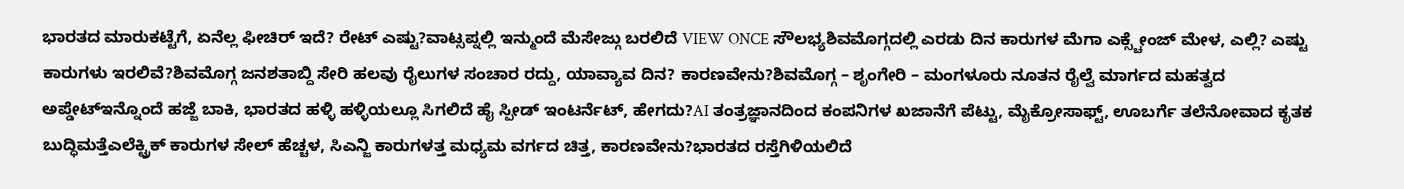ಭಾರತದ ಮಾರುಕಟ್ಟೆಗೆ, ಏನೆಲ್ಲ ಫೀಚಿರ್ ಇದೆ? ರೇಟ್ ಎಷ್ಟು?ವಾಟ್ಸಪ್ನಲ್ಲಿ ಇನ್ಮುಂದೆ ಮೆಸೇಜ್ಗು ಬರಲಿದೆ VIEW ONCE ಸೌಲಭ್ಯಶಿವಮೊಗ್ಗದಲ್ಲಿ ಎರಡು ದಿನ ಕಾರುಗಳ ಮೆಗಾ ಎಕ್ಸ್ಚೇಂಜ್ ಮೇಳ, ಎಲ್ಲಿ? ಎಷ್ಟು ಕಾರುಗಳು ಇರಲಿವೆ?ಶಿವಮೊಗ್ಗ ಜನಶತಾಬ್ದಿ ಸೇರಿ ಹಲವು ರೈಲುಗಳ ಸಂಚಾರ ರದ್ದು, ಯಾವ್ಯಾವ ದಿನ? ಕಾರಣವೇನು?ಶಿವಮೊಗ್ಗ – ಶೃಂಗೇರಿ – ಮಂಗಳೂರು ನೂತನ ರೈಲ್ವೆ ಮಾರ್ಗದ ಮಹತ್ವದ ಅಪ್ಡೇಟ್ಇನ್ನೊಂದೆ ಹಜ್ಜೆ ಬಾಕಿ, ಭಾರತದ ಹಳ್ಳಿ ಹಳ್ಳಿಯಲ್ಲೂ ಸಿಗಲಿದೆ ಹೈ ಸ್ಪೀಡ್ ಇಂಟರ್ನೆಟ್, ಹೇಗದು?AI ತಂತ್ರಜ್ಞಾನದಿಂದ ಕಂಪನಿಗಳ ಖಜಾನೆಗೆ ಪೆಟ್ಟು, ಮೈಕ್ರೋಸಾಫ್ಟ್, ಊಬರ್ಗೆ ತಲೆನೋವಾದ ಕೃತಕ ಬುದ್ಧಿಮತ್ತೆಎಲೆಕ್ಟ್ರಿಕ್ ಕಾರುಗಳ ಸೇಲ್ ಹೆಚ್ಚಳ, ಸಿಎನ್ಜಿ ಕಾರುಗಳತ್ತ ಮಧ್ಯಮ ವರ್ಗದ ಚಿತ್ತ, ಕಾರಣವೇನು?ಭಾರತದ ರಸ್ತೆಗಿಳಿಯಲಿದೆ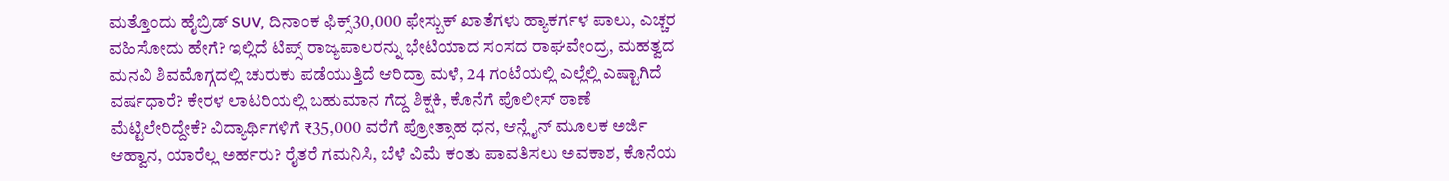ಮತ್ತೊಂದು ಹೈಬ್ರಿಡ್ SUV, ದಿನಾಂಕ ಫಿಕ್ಸ್30,000 ಫೇಸ್ಬುಕ್ ಖಾತೆಗಳು ಹ್ಯಾಕರ್ಗಳ ಪಾಲು, ಎಚ್ಚರ ವಹಿಸೋದು ಹೇಗೆ? ಇಲ್ಲಿದೆ ಟಿಪ್ಸ್ ರಾಜ್ಯಪಾಲರನ್ನು ಭೇಟಿಯಾದ ಸಂಸದ ರಾಘವೇಂದ್ರ, ಮಹತ್ವದ ಮನವಿ ಶಿವಮೊಗ್ಗದಲ್ಲಿ ಚುರುಕು ಪಡೆಯುತ್ತಿದೆ ಆರಿದ್ರಾ ಮಳೆ, 24 ಗಂಟೆಯಲ್ಲಿ ಎಲ್ಲೆಲ್ಲಿ ಎಷ್ಟಾಗಿದೆ ವರ್ಷಧಾರೆ? ಕೇರಳ ಲಾಟರಿಯಲ್ಲಿ ಬಹುಮಾನ ಗೆದ್ದ ಶಿಕ್ಷಕಿ, ಕೊನೆಗೆ ಪೊಲೀಸ್ ಠಾಣೆ ಮೆಟ್ಟಿಲೇರಿದ್ದೇಕೆ? ವಿದ್ಯಾರ್ಥಿಗಳಿಗೆ ₹35,000 ವರೆಗೆ ಪ್ರೋತ್ಸಾಹ ಧನ, ಆನ್ಲೈನ್ ಮೂಲಕ ಅರ್ಜಿ ಆಹ್ವಾನ, ಯಾರೆಲ್ಲ ಅರ್ಹರು? ರೈತರೆ ಗಮನಿಸಿ, ಬೆಳೆ ವಿಮೆ ಕಂತು ಪಾವತಿಸಲು ಅವಕಾಶ, ಕೊನೆಯ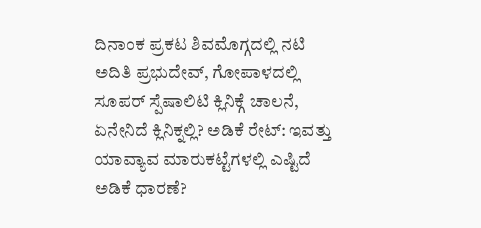ದಿನಾಂಕ ಪ್ರಕಟ ಶಿವಮೊಗ್ಗದಲ್ಲಿ ನಟಿ ಅದಿತಿ ಪ್ರಭುದೇವ್, ಗೋಪಾಳದಲ್ಲಿ ಸೂಪರ್ ಸ್ಪೆಷಾಲಿಟಿ ಕ್ಲಿನಿಕ್ಗೆ ಚಾಲನೆ, ಏನೇನಿದೆ ಕ್ಲಿನಿಕ್ನಲ್ಲಿ? ಅಡಿಕೆ ರೇಟ್: ಇವತ್ತು ಯಾವ್ಯಾವ ಮಾರುಕಟ್ಟೆಗಳಲ್ಲಿ ಎಷ್ಟಿದೆ ಅಡಿಕೆ ಧಾರಣೆ?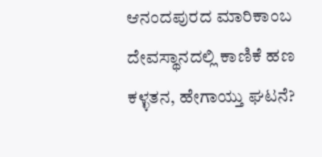ಆನಂದಪುರದ ಮಾರಿಕಾಂಬ ದೇವಸ್ಥಾನದಲ್ಲಿ ಕಾಣಿಕೆ ಹಣ ಕಳ್ಳತನ, ಹೇಗಾಯ್ತು ಘಟನೆ?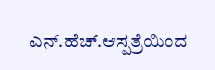ಎನ್.ಹೆಚ್.ಆಸ್ಪತ್ರೆಯಿಂದ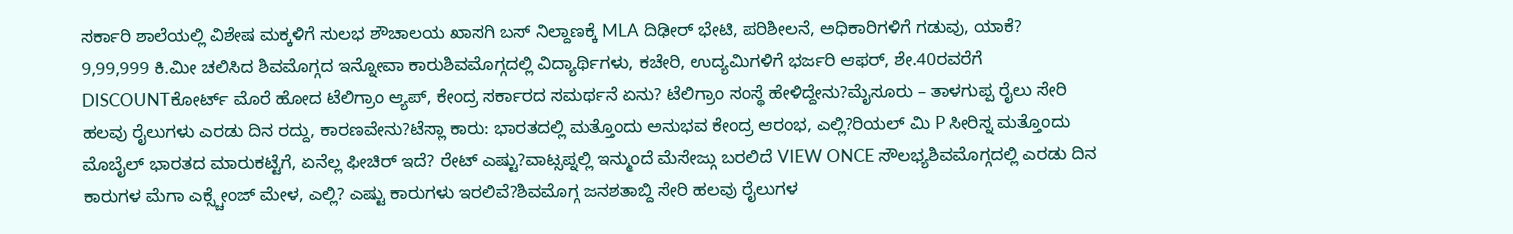ಸರ್ಕಾರಿ ಶಾಲೆಯಲ್ಲಿ ವಿಶೇಷ ಮಕ್ಕಳಿಗೆ ಸುಲಭ ಶೌಚಾಲಯ ಖಾಸಗಿ ಬಸ್ ನಿಲ್ದಾಣಕ್ಕೆ MLA ದಿಢೀರ್ ಭೇಟಿ, ಪರಿಶೀಲನೆ, ಅಧಿಕಾರಿಗಳಿಗೆ ಗಡುವು, ಯಾಕೆ?
9,99,999 ಕಿ.ಮೀ ಚಲಿಸಿದ ಶಿವಮೊಗ್ಗದ ಇನ್ನೋವಾ ಕಾರುಶಿವಮೊಗ್ಗದಲ್ಲಿ ವಿದ್ಯಾರ್ಥಿಗಳು, ಕಚೇರಿ, ಉದ್ಯಮಿಗಳಿಗೆ ಭರ್ಜರಿ ಆಫರ್, ಶೇ.40ರವರೆಗೆ DISCOUNTಕೋರ್ಟ್ ಮೊರೆ ಹೋದ ಟೆಲಿಗ್ರಾಂ ಆ್ಯಪ್, ಕೇಂದ್ರ ಸರ್ಕಾರದ ಸಮರ್ಥನೆ ಏನು? ಟೆಲಿಗ್ರಾಂ ಸಂಸ್ಥೆ ಹೇಳಿದ್ದೇನು?ಮೈಸೂರು – ತಾಳಗುಪ್ಪ ರೈಲು ಸೇರಿ ಹಲವು ರೈಲುಗಳು ಎರಡು ದಿನ ರದ್ದು, ಕಾರಣವೇನು?ಟೆಸ್ಲಾ ಕಾರು: ಭಾರತದಲ್ಲಿ ಮತ್ತೊಂದು ಅನುಭವ ಕೇಂದ್ರ ಆರಂಭ, ಎಲ್ಲಿ?ರಿಯಲ್ ಮಿ P ಸೀರಿಸ್ನ ಮತ್ತೊಂದು ಮೊಬೈಲ್ ಭಾರತದ ಮಾರುಕಟ್ಟೆಗೆ, ಏನೆಲ್ಲ ಫೀಚಿರ್ ಇದೆ? ರೇಟ್ ಎಷ್ಟು?ವಾಟ್ಸಪ್ನಲ್ಲಿ ಇನ್ಮುಂದೆ ಮೆಸೇಜ್ಗು ಬರಲಿದೆ VIEW ONCE ಸೌಲಭ್ಯಶಿವಮೊಗ್ಗದಲ್ಲಿ ಎರಡು ದಿನ ಕಾರುಗಳ ಮೆಗಾ ಎಕ್ಸ್ಚೇಂಜ್ ಮೇಳ, ಎಲ್ಲಿ? ಎಷ್ಟು ಕಾರುಗಳು ಇರಲಿವೆ?ಶಿವಮೊಗ್ಗ ಜನಶತಾಬ್ದಿ ಸೇರಿ ಹಲವು ರೈಲುಗಳ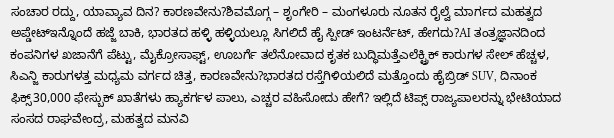ಸಂಚಾರ ರದ್ದು, ಯಾವ್ಯಾವ ದಿನ? ಕಾರಣವೇನು?ಶಿವಮೊಗ್ಗ – ಶೃಂಗೇರಿ – ಮಂಗಳೂರು ನೂತನ ರೈಲ್ವೆ ಮಾರ್ಗದ ಮಹತ್ವದ ಅಪ್ಡೇಟ್ಇನ್ನೊಂದೆ ಹಜ್ಜೆ ಬಾಕಿ, ಭಾರತದ ಹಳ್ಳಿ ಹಳ್ಳಿಯಲ್ಲೂ ಸಿಗಲಿದೆ ಹೈ ಸ್ಪೀಡ್ ಇಂಟರ್ನೆಟ್, ಹೇಗದು?AI ತಂತ್ರಜ್ಞಾನದಿಂದ ಕಂಪನಿಗಳ ಖಜಾನೆಗೆ ಪೆಟ್ಟು, ಮೈಕ್ರೋಸಾಫ್ಟ್, ಊಬರ್ಗೆ ತಲೆನೋವಾದ ಕೃತಕ ಬುದ್ಧಿಮತ್ತೆಎಲೆಕ್ಟ್ರಿಕ್ ಕಾರುಗಳ ಸೇಲ್ ಹೆಚ್ಚಳ, ಸಿಎನ್ಜಿ ಕಾರುಗಳತ್ತ ಮಧ್ಯಮ ವರ್ಗದ ಚಿತ್ತ, ಕಾರಣವೇನು?ಭಾರತದ ರಸ್ತೆಗಿಳಿಯಲಿದೆ ಮತ್ತೊಂದು ಹೈಬ್ರಿಡ್ SUV, ದಿನಾಂಕ ಫಿಕ್ಸ್30,000 ಫೇಸ್ಬುಕ್ ಖಾತೆಗಳು ಹ್ಯಾಕರ್ಗಳ ಪಾಲು, ಎಚ್ಚರ ವಹಿಸೋದು ಹೇಗೆ? ಇಲ್ಲಿದೆ ಟಿಪ್ಸ್ ರಾಜ್ಯಪಾಲರನ್ನು ಭೇಟಿಯಾದ ಸಂಸದ ರಾಘವೇಂದ್ರ, ಮಹತ್ವದ ಮನವಿ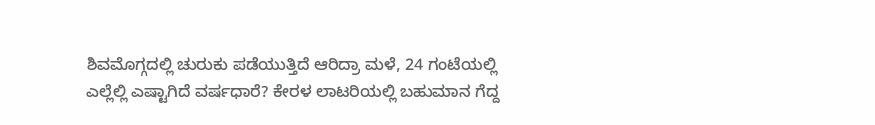ಶಿವಮೊಗ್ಗದಲ್ಲಿ ಚುರುಕು ಪಡೆಯುತ್ತಿದೆ ಆರಿದ್ರಾ ಮಳೆ, 24 ಗಂಟೆಯಲ್ಲಿ ಎಲ್ಲೆಲ್ಲಿ ಎಷ್ಟಾಗಿದೆ ವರ್ಷಧಾರೆ? ಕೇರಳ ಲಾಟರಿಯಲ್ಲಿ ಬಹುಮಾನ ಗೆದ್ದ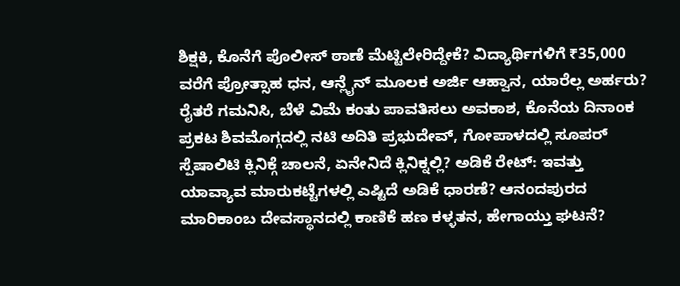ಶಿಕ್ಷಕಿ, ಕೊನೆಗೆ ಪೊಲೀಸ್ ಠಾಣೆ ಮೆಟ್ಟಿಲೇರಿದ್ದೇಕೆ? ವಿದ್ಯಾರ್ಥಿಗಳಿಗೆ ₹35,000 ವರೆಗೆ ಪ್ರೋತ್ಸಾಹ ಧನ, ಆನ್ಲೈನ್ ಮೂಲಕ ಅರ್ಜಿ ಆಹ್ವಾನ, ಯಾರೆಲ್ಲ ಅರ್ಹರು? ರೈತರೆ ಗಮನಿಸಿ, ಬೆಳೆ ವಿಮೆ ಕಂತು ಪಾವತಿಸಲು ಅವಕಾಶ, ಕೊನೆಯ ದಿನಾಂಕ ಪ್ರಕಟ ಶಿವಮೊಗ್ಗದಲ್ಲಿ ನಟಿ ಅದಿತಿ ಪ್ರಭುದೇವ್, ಗೋಪಾಳದಲ್ಲಿ ಸೂಪರ್ ಸ್ಪೆಷಾಲಿಟಿ ಕ್ಲಿನಿಕ್ಗೆ ಚಾಲನೆ, ಏನೇನಿದೆ ಕ್ಲಿನಿಕ್ನಲ್ಲಿ? ಅಡಿಕೆ ರೇಟ್: ಇವತ್ತು ಯಾವ್ಯಾವ ಮಾರುಕಟ್ಟೆಗಳಲ್ಲಿ ಎಷ್ಟಿದೆ ಅಡಿಕೆ ಧಾರಣೆ? ಆನಂದಪುರದ ಮಾರಿಕಾಂಬ ದೇವಸ್ಥಾನದಲ್ಲಿ ಕಾಣಿಕೆ ಹಣ ಕಳ್ಳತನ, ಹೇಗಾಯ್ತು ಘಟನೆ?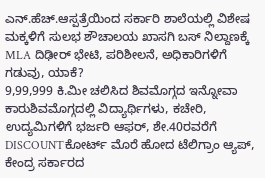ಎನ್.ಹೆಚ್.ಆಸ್ಪತ್ರೆಯಿಂದ ಸರ್ಕಾರಿ ಶಾಲೆಯಲ್ಲಿ ವಿಶೇಷ ಮಕ್ಕಳಿಗೆ ಸುಲಭ ಶೌಚಾಲಯ ಖಾಸಗಿ ಬಸ್ ನಿಲ್ದಾಣಕ್ಕೆ MLA ದಿಢೀರ್ ಭೇಟಿ, ಪರಿಶೀಲನೆ, ಅಧಿಕಾರಿಗಳಿಗೆ ಗಡುವು, ಯಾಕೆ?
9,99,999 ಕಿ.ಮೀ ಚಲಿಸಿದ ಶಿವಮೊಗ್ಗದ ಇನ್ನೋವಾ ಕಾರುಶಿವಮೊಗ್ಗದಲ್ಲಿ ವಿದ್ಯಾರ್ಥಿಗಳು, ಕಚೇರಿ, ಉದ್ಯಮಿಗಳಿಗೆ ಭರ್ಜರಿ ಆಫರ್, ಶೇ.40ರವರೆಗೆ DISCOUNTಕೋರ್ಟ್ ಮೊರೆ ಹೋದ ಟೆಲಿಗ್ರಾಂ ಆ್ಯಪ್, ಕೇಂದ್ರ ಸರ್ಕಾರದ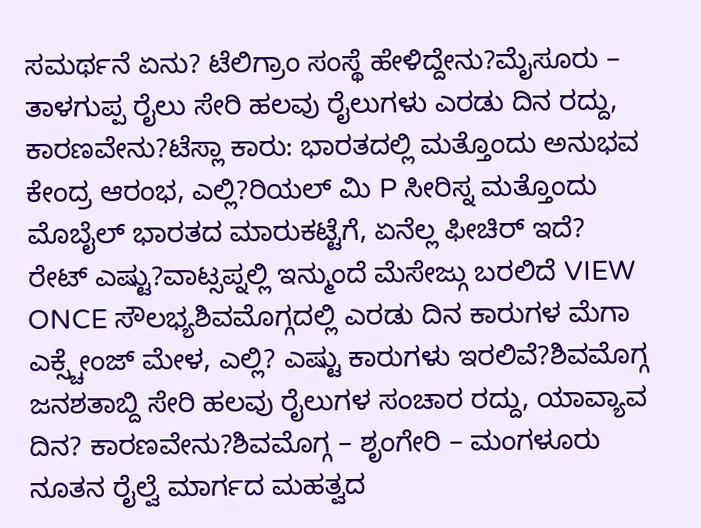ಸಮರ್ಥನೆ ಏನು? ಟೆಲಿಗ್ರಾಂ ಸಂಸ್ಥೆ ಹೇಳಿದ್ದೇನು?ಮೈಸೂರು – ತಾಳಗುಪ್ಪ ರೈಲು ಸೇರಿ ಹಲವು ರೈಲುಗಳು ಎರಡು ದಿನ ರದ್ದು, ಕಾರಣವೇನು?ಟೆಸ್ಲಾ ಕಾರು: ಭಾರತದಲ್ಲಿ ಮತ್ತೊಂದು ಅನುಭವ ಕೇಂದ್ರ ಆರಂಭ, ಎಲ್ಲಿ?ರಿಯಲ್ ಮಿ P ಸೀರಿಸ್ನ ಮತ್ತೊಂದು ಮೊಬೈಲ್ ಭಾರತದ ಮಾರುಕಟ್ಟೆಗೆ, ಏನೆಲ್ಲ ಫೀಚಿರ್ ಇದೆ? ರೇಟ್ ಎಷ್ಟು?ವಾಟ್ಸಪ್ನಲ್ಲಿ ಇನ್ಮುಂದೆ ಮೆಸೇಜ್ಗು ಬರಲಿದೆ VIEW ONCE ಸೌಲಭ್ಯಶಿವಮೊಗ್ಗದಲ್ಲಿ ಎರಡು ದಿನ ಕಾರುಗಳ ಮೆಗಾ ಎಕ್ಸ್ಚೇಂಜ್ ಮೇಳ, ಎಲ್ಲಿ? ಎಷ್ಟು ಕಾರುಗಳು ಇರಲಿವೆ?ಶಿವಮೊಗ್ಗ ಜನಶತಾಬ್ದಿ ಸೇರಿ ಹಲವು ರೈಲುಗಳ ಸಂಚಾರ ರದ್ದು, ಯಾವ್ಯಾವ ದಿನ? ಕಾರಣವೇನು?ಶಿವಮೊಗ್ಗ – ಶೃಂಗೇರಿ – ಮಂಗಳೂರು ನೂತನ ರೈಲ್ವೆ ಮಾರ್ಗದ ಮಹತ್ವದ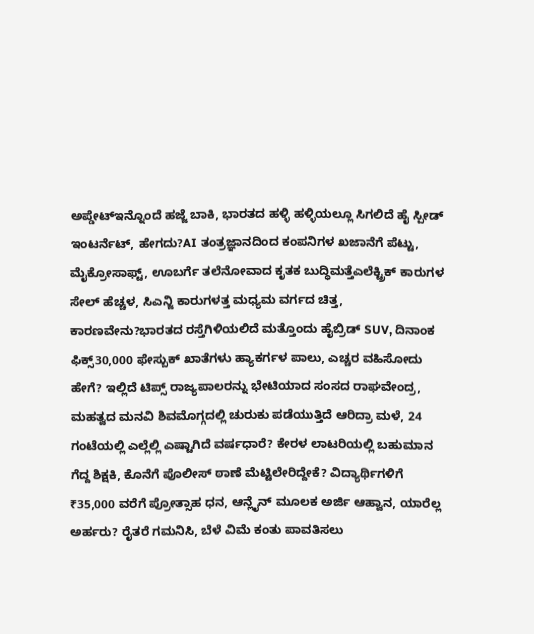ಅಪ್ಡೇಟ್ಇನ್ನೊಂದೆ ಹಜ್ಜೆ ಬಾಕಿ, ಭಾರತದ ಹಳ್ಳಿ ಹಳ್ಳಿಯಲ್ಲೂ ಸಿಗಲಿದೆ ಹೈ ಸ್ಪೀಡ್ ಇಂಟರ್ನೆಟ್, ಹೇಗದು?AI ತಂತ್ರಜ್ಞಾನದಿಂದ ಕಂಪನಿಗಳ ಖಜಾನೆಗೆ ಪೆಟ್ಟು, ಮೈಕ್ರೋಸಾಫ್ಟ್, ಊಬರ್ಗೆ ತಲೆನೋವಾದ ಕೃತಕ ಬುದ್ಧಿಮತ್ತೆಎಲೆಕ್ಟ್ರಿಕ್ ಕಾರುಗಳ ಸೇಲ್ ಹೆಚ್ಚಳ, ಸಿಎನ್ಜಿ ಕಾರುಗಳತ್ತ ಮಧ್ಯಮ ವರ್ಗದ ಚಿತ್ತ, ಕಾರಣವೇನು?ಭಾರತದ ರಸ್ತೆಗಿಳಿಯಲಿದೆ ಮತ್ತೊಂದು ಹೈಬ್ರಿಡ್ SUV, ದಿನಾಂಕ ಫಿಕ್ಸ್30,000 ಫೇಸ್ಬುಕ್ ಖಾತೆಗಳು ಹ್ಯಾಕರ್ಗಳ ಪಾಲು, ಎಚ್ಚರ ವಹಿಸೋದು ಹೇಗೆ? ಇಲ್ಲಿದೆ ಟಿಪ್ಸ್ ರಾಜ್ಯಪಾಲರನ್ನು ಭೇಟಿಯಾದ ಸಂಸದ ರಾಘವೇಂದ್ರ, ಮಹತ್ವದ ಮನವಿ ಶಿವಮೊಗ್ಗದಲ್ಲಿ ಚುರುಕು ಪಡೆಯುತ್ತಿದೆ ಆರಿದ್ರಾ ಮಳೆ, 24 ಗಂಟೆಯಲ್ಲಿ ಎಲ್ಲೆಲ್ಲಿ ಎಷ್ಟಾಗಿದೆ ವರ್ಷಧಾರೆ? ಕೇರಳ ಲಾಟರಿಯಲ್ಲಿ ಬಹುಮಾನ ಗೆದ್ದ ಶಿಕ್ಷಕಿ, ಕೊನೆಗೆ ಪೊಲೀಸ್ ಠಾಣೆ ಮೆಟ್ಟಿಲೇರಿದ್ದೇಕೆ? ವಿದ್ಯಾರ್ಥಿಗಳಿಗೆ ₹35,000 ವರೆಗೆ ಪ್ರೋತ್ಸಾಹ ಧನ, ಆನ್ಲೈನ್ ಮೂಲಕ ಅರ್ಜಿ ಆಹ್ವಾನ, ಯಾರೆಲ್ಲ ಅರ್ಹರು? ರೈತರೆ ಗಮನಿಸಿ, ಬೆಳೆ ವಿಮೆ ಕಂತು ಪಾವತಿಸಲು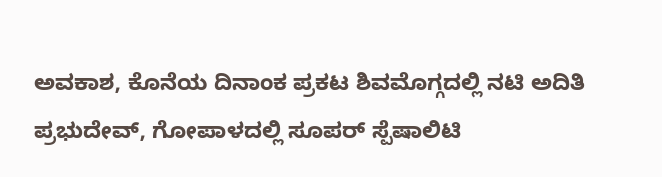ಅವಕಾಶ, ಕೊನೆಯ ದಿನಾಂಕ ಪ್ರಕಟ ಶಿವಮೊಗ್ಗದಲ್ಲಿ ನಟಿ ಅದಿತಿ ಪ್ರಭುದೇವ್, ಗೋಪಾಳದಲ್ಲಿ ಸೂಪರ್ ಸ್ಪೆಷಾಲಿಟಿ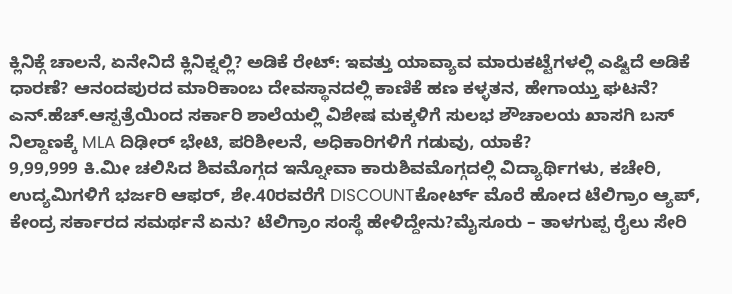ಕ್ಲಿನಿಕ್ಗೆ ಚಾಲನೆ, ಏನೇನಿದೆ ಕ್ಲಿನಿಕ್ನಲ್ಲಿ? ಅಡಿಕೆ ರೇಟ್: ಇವತ್ತು ಯಾವ್ಯಾವ ಮಾರುಕಟ್ಟೆಗಳಲ್ಲಿ ಎಷ್ಟಿದೆ ಅಡಿಕೆ ಧಾರಣೆ? ಆನಂದಪುರದ ಮಾರಿಕಾಂಬ ದೇವಸ್ಥಾನದಲ್ಲಿ ಕಾಣಿಕೆ ಹಣ ಕಳ್ಳತನ, ಹೇಗಾಯ್ತು ಘಟನೆ? ಎನ್.ಹೆಚ್.ಆಸ್ಪತ್ರೆಯಿಂದ ಸರ್ಕಾರಿ ಶಾಲೆಯಲ್ಲಿ ವಿಶೇಷ ಮಕ್ಕಳಿಗೆ ಸುಲಭ ಶೌಚಾಲಯ ಖಾಸಗಿ ಬಸ್ ನಿಲ್ದಾಣಕ್ಕೆ MLA ದಿಢೀರ್ ಭೇಟಿ, ಪರಿಶೀಲನೆ, ಅಧಿಕಾರಿಗಳಿಗೆ ಗಡುವು, ಯಾಕೆ?
9,99,999 ಕಿ.ಮೀ ಚಲಿಸಿದ ಶಿವಮೊಗ್ಗದ ಇನ್ನೋವಾ ಕಾರುಶಿವಮೊಗ್ಗದಲ್ಲಿ ವಿದ್ಯಾರ್ಥಿಗಳು, ಕಚೇರಿ, ಉದ್ಯಮಿಗಳಿಗೆ ಭರ್ಜರಿ ಆಫರ್, ಶೇ.40ರವರೆಗೆ DISCOUNTಕೋರ್ಟ್ ಮೊರೆ ಹೋದ ಟೆಲಿಗ್ರಾಂ ಆ್ಯಪ್, ಕೇಂದ್ರ ಸರ್ಕಾರದ ಸಮರ್ಥನೆ ಏನು? ಟೆಲಿಗ್ರಾಂ ಸಂಸ್ಥೆ ಹೇಳಿದ್ದೇನು?ಮೈಸೂರು – ತಾಳಗುಪ್ಪ ರೈಲು ಸೇರಿ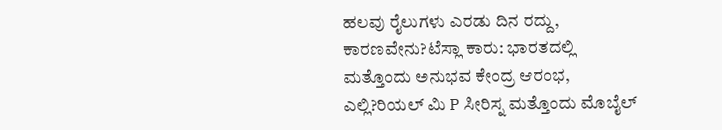ಹಲವು ರೈಲುಗಳು ಎರಡು ದಿನ ರದ್ದು, ಕಾರಣವೇನು?ಟೆಸ್ಲಾ ಕಾರು: ಭಾರತದಲ್ಲಿ ಮತ್ತೊಂದು ಅನುಭವ ಕೇಂದ್ರ ಆರಂಭ, ಎಲ್ಲಿ?ರಿಯಲ್ ಮಿ P ಸೀರಿಸ್ನ ಮತ್ತೊಂದು ಮೊಬೈಲ್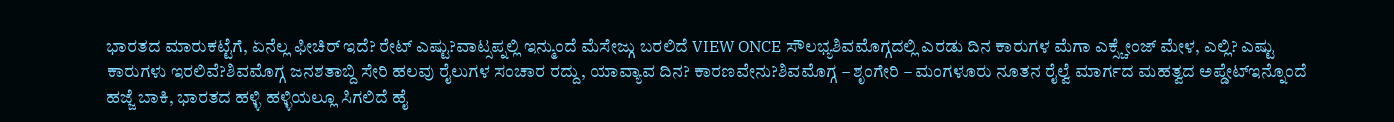ಭಾರತದ ಮಾರುಕಟ್ಟೆಗೆ, ಏನೆಲ್ಲ ಫೀಚಿರ್ ಇದೆ? ರೇಟ್ ಎಷ್ಟು?ವಾಟ್ಸಪ್ನಲ್ಲಿ ಇನ್ಮುಂದೆ ಮೆಸೇಜ್ಗು ಬರಲಿದೆ VIEW ONCE ಸೌಲಭ್ಯಶಿವಮೊಗ್ಗದಲ್ಲಿ ಎರಡು ದಿನ ಕಾರುಗಳ ಮೆಗಾ ಎಕ್ಸ್ಚೇಂಜ್ ಮೇಳ, ಎಲ್ಲಿ? ಎಷ್ಟು ಕಾರುಗಳು ಇರಲಿವೆ?ಶಿವಮೊಗ್ಗ ಜನಶತಾಬ್ದಿ ಸೇರಿ ಹಲವು ರೈಲುಗಳ ಸಂಚಾರ ರದ್ದು, ಯಾವ್ಯಾವ ದಿನ? ಕಾರಣವೇನು?ಶಿವಮೊಗ್ಗ – ಶೃಂಗೇರಿ – ಮಂಗಳೂರು ನೂತನ ರೈಲ್ವೆ ಮಾರ್ಗದ ಮಹತ್ವದ ಅಪ್ಡೇಟ್ಇನ್ನೊಂದೆ ಹಜ್ಜೆ ಬಾಕಿ, ಭಾರತದ ಹಳ್ಳಿ ಹಳ್ಳಿಯಲ್ಲೂ ಸಿಗಲಿದೆ ಹೈ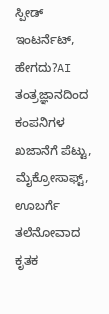ಸ್ಪೀಡ್ ಇಂಟರ್ನೆಟ್, ಹೇಗದು?AI ತಂತ್ರಜ್ಞಾನದಿಂದ ಕಂಪನಿಗಳ ಖಜಾನೆಗೆ ಪೆಟ್ಟು, ಮೈಕ್ರೋಸಾಫ್ಟ್, ಊಬರ್ಗೆ ತಲೆನೋವಾದ ಕೃತಕ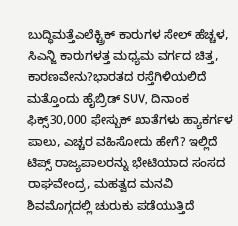ಬುದ್ಧಿಮತ್ತೆಎಲೆಕ್ಟ್ರಿಕ್ ಕಾರುಗಳ ಸೇಲ್ ಹೆಚ್ಚಳ, ಸಿಎನ್ಜಿ ಕಾರುಗಳತ್ತ ಮಧ್ಯಮ ವರ್ಗದ ಚಿತ್ತ, ಕಾರಣವೇನು?ಭಾರತದ ರಸ್ತೆಗಿಳಿಯಲಿದೆ ಮತ್ತೊಂದು ಹೈಬ್ರಿಡ್ SUV, ದಿನಾಂಕ ಫಿಕ್ಸ್30,000 ಫೇಸ್ಬುಕ್ ಖಾತೆಗಳು ಹ್ಯಾಕರ್ಗಳ ಪಾಲು, ಎಚ್ಚರ ವಹಿಸೋದು ಹೇಗೆ? ಇಲ್ಲಿದೆ ಟಿಪ್ಸ್ ರಾಜ್ಯಪಾಲರನ್ನು ಭೇಟಿಯಾದ ಸಂಸದ ರಾಘವೇಂದ್ರ, ಮಹತ್ವದ ಮನವಿ ಶಿವಮೊಗ್ಗದಲ್ಲಿ ಚುರುಕು ಪಡೆಯುತ್ತಿದೆ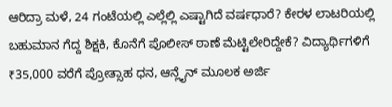ಆರಿದ್ರಾ ಮಳೆ, 24 ಗಂಟೆಯಲ್ಲಿ ಎಲ್ಲೆಲ್ಲಿ ಎಷ್ಟಾಗಿದೆ ವರ್ಷಧಾರೆ? ಕೇರಳ ಲಾಟರಿಯಲ್ಲಿ ಬಹುಮಾನ ಗೆದ್ದ ಶಿಕ್ಷಕಿ, ಕೊನೆಗೆ ಪೊಲೀಸ್ ಠಾಣೆ ಮೆಟ್ಟಿಲೇರಿದ್ದೇಕೆ? ವಿದ್ಯಾರ್ಥಿಗಳಿಗೆ ₹35,000 ವರೆಗೆ ಪ್ರೋತ್ಸಾಹ ಧನ, ಆನ್ಲೈನ್ ಮೂಲಕ ಅರ್ಜಿ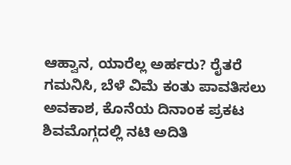ಆಹ್ವಾನ, ಯಾರೆಲ್ಲ ಅರ್ಹರು? ರೈತರೆ ಗಮನಿಸಿ, ಬೆಳೆ ವಿಮೆ ಕಂತು ಪಾವತಿಸಲು ಅವಕಾಶ, ಕೊನೆಯ ದಿನಾಂಕ ಪ್ರಕಟ ಶಿವಮೊಗ್ಗದಲ್ಲಿ ನಟಿ ಅದಿತಿ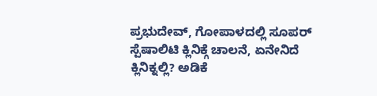ಪ್ರಭುದೇವ್, ಗೋಪಾಳದಲ್ಲಿ ಸೂಪರ್ ಸ್ಪೆಷಾಲಿಟಿ ಕ್ಲಿನಿಕ್ಗೆ ಚಾಲನೆ, ಏನೇನಿದೆ ಕ್ಲಿನಿಕ್ನಲ್ಲಿ? ಅಡಿಕೆ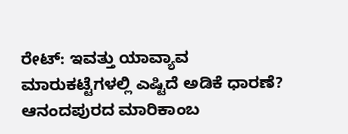ರೇಟ್: ಇವತ್ತು ಯಾವ್ಯಾವ ಮಾರುಕಟ್ಟೆಗಳಲ್ಲಿ ಎಷ್ಟಿದೆ ಅಡಿಕೆ ಧಾರಣೆ? ಆನಂದಪುರದ ಮಾರಿಕಾಂಬ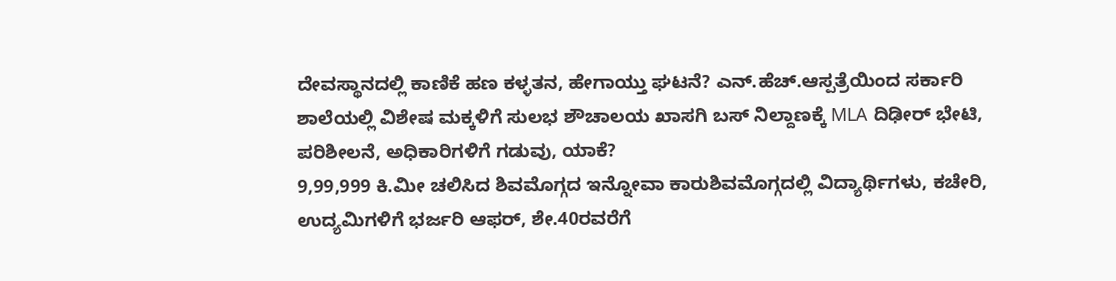ದೇವಸ್ಥಾನದಲ್ಲಿ ಕಾಣಿಕೆ ಹಣ ಕಳ್ಳತನ, ಹೇಗಾಯ್ತು ಘಟನೆ? ಎನ್.ಹೆಚ್.ಆಸ್ಪತ್ರೆಯಿಂದ ಸರ್ಕಾರಿ ಶಾಲೆಯಲ್ಲಿ ವಿಶೇಷ ಮಕ್ಕಳಿಗೆ ಸುಲಭ ಶೌಚಾಲಯ ಖಾಸಗಿ ಬಸ್ ನಿಲ್ದಾಣಕ್ಕೆ MLA ದಿಢೀರ್ ಭೇಟಿ, ಪರಿಶೀಲನೆ, ಅಧಿಕಾರಿಗಳಿಗೆ ಗಡುವು, ಯಾಕೆ?
9,99,999 ಕಿ.ಮೀ ಚಲಿಸಿದ ಶಿವಮೊಗ್ಗದ ಇನ್ನೋವಾ ಕಾರುಶಿವಮೊಗ್ಗದಲ್ಲಿ ವಿದ್ಯಾರ್ಥಿಗಳು, ಕಚೇರಿ, ಉದ್ಯಮಿಗಳಿಗೆ ಭರ್ಜರಿ ಆಫರ್, ಶೇ.40ರವರೆಗೆ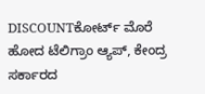DISCOUNTಕೋರ್ಟ್ ಮೊರೆ ಹೋದ ಟೆಲಿಗ್ರಾಂ ಆ್ಯಪ್, ಕೇಂದ್ರ ಸರ್ಕಾರದ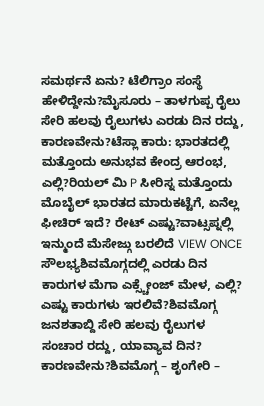ಸಮರ್ಥನೆ ಏನು? ಟೆಲಿಗ್ರಾಂ ಸಂಸ್ಥೆ ಹೇಳಿದ್ದೇನು?ಮೈಸೂರು – ತಾಳಗುಪ್ಪ ರೈಲು ಸೇರಿ ಹಲವು ರೈಲುಗಳು ಎರಡು ದಿನ ರದ್ದು, ಕಾರಣವೇನು?ಟೆಸ್ಲಾ ಕಾರು: ಭಾರತದಲ್ಲಿ ಮತ್ತೊಂದು ಅನುಭವ ಕೇಂದ್ರ ಆರಂಭ, ಎಲ್ಲಿ?ರಿಯಲ್ ಮಿ P ಸೀರಿಸ್ನ ಮತ್ತೊಂದು ಮೊಬೈಲ್ ಭಾರತದ ಮಾರುಕಟ್ಟೆಗೆ, ಏನೆಲ್ಲ ಫೀಚಿರ್ ಇದೆ? ರೇಟ್ ಎಷ್ಟು?ವಾಟ್ಸಪ್ನಲ್ಲಿ ಇನ್ಮುಂದೆ ಮೆಸೇಜ್ಗು ಬರಲಿದೆ VIEW ONCE ಸೌಲಭ್ಯಶಿವಮೊಗ್ಗದಲ್ಲಿ ಎರಡು ದಿನ ಕಾರುಗಳ ಮೆಗಾ ಎಕ್ಸ್ಚೇಂಜ್ ಮೇಳ, ಎಲ್ಲಿ? ಎಷ್ಟು ಕಾರುಗಳು ಇರಲಿವೆ?ಶಿವಮೊಗ್ಗ ಜನಶತಾಬ್ದಿ ಸೇರಿ ಹಲವು ರೈಲುಗಳ ಸಂಚಾರ ರದ್ದು, ಯಾವ್ಯಾವ ದಿನ? ಕಾರಣವೇನು?ಶಿವಮೊಗ್ಗ – ಶೃಂಗೇರಿ –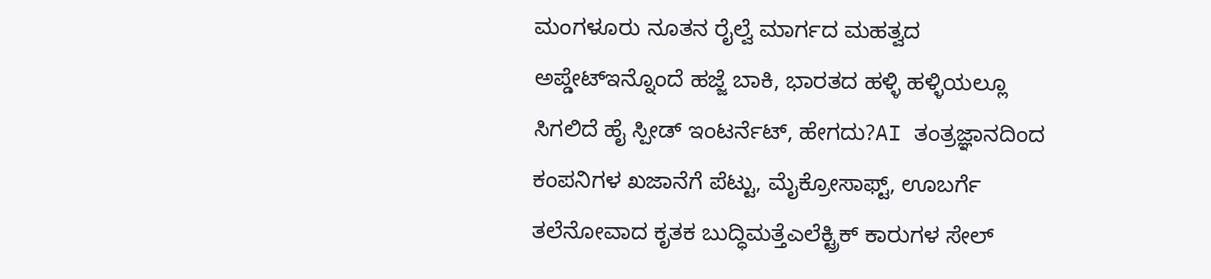ಮಂಗಳೂರು ನೂತನ ರೈಲ್ವೆ ಮಾರ್ಗದ ಮಹತ್ವದ ಅಪ್ಡೇಟ್ಇನ್ನೊಂದೆ ಹಜ್ಜೆ ಬಾಕಿ, ಭಾರತದ ಹಳ್ಳಿ ಹಳ್ಳಿಯಲ್ಲೂ ಸಿಗಲಿದೆ ಹೈ ಸ್ಪೀಡ್ ಇಂಟರ್ನೆಟ್, ಹೇಗದು?AI ತಂತ್ರಜ್ಞಾನದಿಂದ ಕಂಪನಿಗಳ ಖಜಾನೆಗೆ ಪೆಟ್ಟು, ಮೈಕ್ರೋಸಾಫ್ಟ್, ಊಬರ್ಗೆ ತಲೆನೋವಾದ ಕೃತಕ ಬುದ್ಧಿಮತ್ತೆಎಲೆಕ್ಟ್ರಿಕ್ ಕಾರುಗಳ ಸೇಲ್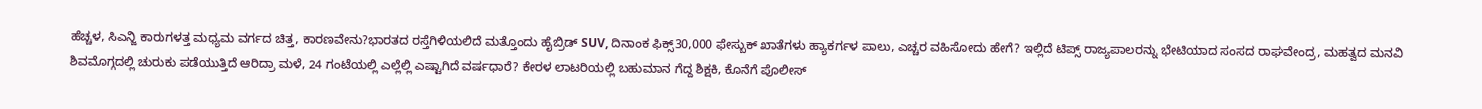ಹೆಚ್ಚಳ, ಸಿಎನ್ಜಿ ಕಾರುಗಳತ್ತ ಮಧ್ಯಮ ವರ್ಗದ ಚಿತ್ತ, ಕಾರಣವೇನು?ಭಾರತದ ರಸ್ತೆಗಿಳಿಯಲಿದೆ ಮತ್ತೊಂದು ಹೈಬ್ರಿಡ್ SUV, ದಿನಾಂಕ ಫಿಕ್ಸ್30,000 ಫೇಸ್ಬುಕ್ ಖಾತೆಗಳು ಹ್ಯಾಕರ್ಗಳ ಪಾಲು, ಎಚ್ಚರ ವಹಿಸೋದು ಹೇಗೆ? ಇಲ್ಲಿದೆ ಟಿಪ್ಸ್ ರಾಜ್ಯಪಾಲರನ್ನು ಭೇಟಿಯಾದ ಸಂಸದ ರಾಘವೇಂದ್ರ, ಮಹತ್ವದ ಮನವಿ ಶಿವಮೊಗ್ಗದಲ್ಲಿ ಚುರುಕು ಪಡೆಯುತ್ತಿದೆ ಆರಿದ್ರಾ ಮಳೆ, 24 ಗಂಟೆಯಲ್ಲಿ ಎಲ್ಲೆಲ್ಲಿ ಎಷ್ಟಾಗಿದೆ ವರ್ಷಧಾರೆ? ಕೇರಳ ಲಾಟರಿಯಲ್ಲಿ ಬಹುಮಾನ ಗೆದ್ದ ಶಿಕ್ಷಕಿ, ಕೊನೆಗೆ ಪೊಲೀಸ್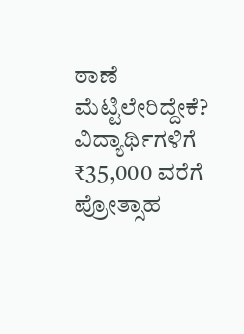ಠಾಣೆ ಮೆಟ್ಟಿಲೇರಿದ್ದೇಕೆ? ವಿದ್ಯಾರ್ಥಿಗಳಿಗೆ ₹35,000 ವರೆಗೆ ಪ್ರೋತ್ಸಾಹ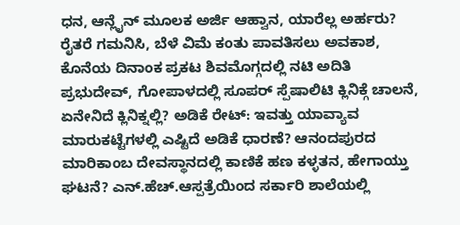ಧನ, ಆನ್ಲೈನ್ ಮೂಲಕ ಅರ್ಜಿ ಆಹ್ವಾನ, ಯಾರೆಲ್ಲ ಅರ್ಹರು? ರೈತರೆ ಗಮನಿಸಿ, ಬೆಳೆ ವಿಮೆ ಕಂತು ಪಾವತಿಸಲು ಅವಕಾಶ, ಕೊನೆಯ ದಿನಾಂಕ ಪ್ರಕಟ ಶಿವಮೊಗ್ಗದಲ್ಲಿ ನಟಿ ಅದಿತಿ ಪ್ರಭುದೇವ್, ಗೋಪಾಳದಲ್ಲಿ ಸೂಪರ್ ಸ್ಪೆಷಾಲಿಟಿ ಕ್ಲಿನಿಕ್ಗೆ ಚಾಲನೆ, ಏನೇನಿದೆ ಕ್ಲಿನಿಕ್ನಲ್ಲಿ? ಅಡಿಕೆ ರೇಟ್: ಇವತ್ತು ಯಾವ್ಯಾವ ಮಾರುಕಟ್ಟೆಗಳಲ್ಲಿ ಎಷ್ಟಿದೆ ಅಡಿಕೆ ಧಾರಣೆ? ಆನಂದಪುರದ ಮಾರಿಕಾಂಬ ದೇವಸ್ಥಾನದಲ್ಲಿ ಕಾಣಿಕೆ ಹಣ ಕಳ್ಳತನ, ಹೇಗಾಯ್ತು ಘಟನೆ? ಎನ್.ಹೆಚ್.ಆಸ್ಪತ್ರೆಯಿಂದ ಸರ್ಕಾರಿ ಶಾಲೆಯಲ್ಲಿ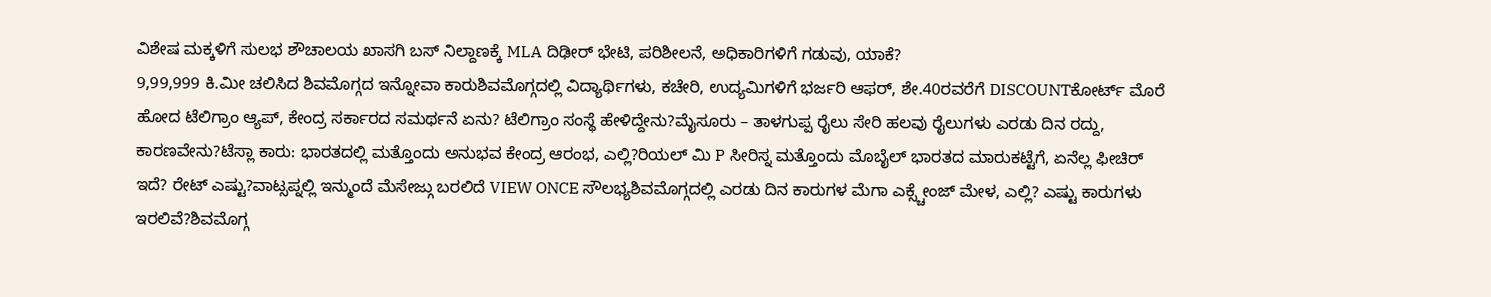ವಿಶೇಷ ಮಕ್ಕಳಿಗೆ ಸುಲಭ ಶೌಚಾಲಯ ಖಾಸಗಿ ಬಸ್ ನಿಲ್ದಾಣಕ್ಕೆ MLA ದಿಢೀರ್ ಭೇಟಿ, ಪರಿಶೀಲನೆ, ಅಧಿಕಾರಿಗಳಿಗೆ ಗಡುವು, ಯಾಕೆ?
9,99,999 ಕಿ.ಮೀ ಚಲಿಸಿದ ಶಿವಮೊಗ್ಗದ ಇನ್ನೋವಾ ಕಾರುಶಿವಮೊಗ್ಗದಲ್ಲಿ ವಿದ್ಯಾರ್ಥಿಗಳು, ಕಚೇರಿ, ಉದ್ಯಮಿಗಳಿಗೆ ಭರ್ಜರಿ ಆಫರ್, ಶೇ.40ರವರೆಗೆ DISCOUNTಕೋರ್ಟ್ ಮೊರೆ ಹೋದ ಟೆಲಿಗ್ರಾಂ ಆ್ಯಪ್, ಕೇಂದ್ರ ಸರ್ಕಾರದ ಸಮರ್ಥನೆ ಏನು? ಟೆಲಿಗ್ರಾಂ ಸಂಸ್ಥೆ ಹೇಳಿದ್ದೇನು?ಮೈಸೂರು – ತಾಳಗುಪ್ಪ ರೈಲು ಸೇರಿ ಹಲವು ರೈಲುಗಳು ಎರಡು ದಿನ ರದ್ದು, ಕಾರಣವೇನು?ಟೆಸ್ಲಾ ಕಾರು: ಭಾರತದಲ್ಲಿ ಮತ್ತೊಂದು ಅನುಭವ ಕೇಂದ್ರ ಆರಂಭ, ಎಲ್ಲಿ?ರಿಯಲ್ ಮಿ P ಸೀರಿಸ್ನ ಮತ್ತೊಂದು ಮೊಬೈಲ್ ಭಾರತದ ಮಾರುಕಟ್ಟೆಗೆ, ಏನೆಲ್ಲ ಫೀಚಿರ್ ಇದೆ? ರೇಟ್ ಎಷ್ಟು?ವಾಟ್ಸಪ್ನಲ್ಲಿ ಇನ್ಮುಂದೆ ಮೆಸೇಜ್ಗು ಬರಲಿದೆ VIEW ONCE ಸೌಲಭ್ಯಶಿವಮೊಗ್ಗದಲ್ಲಿ ಎರಡು ದಿನ ಕಾರುಗಳ ಮೆಗಾ ಎಕ್ಸ್ಚೇಂಜ್ ಮೇಳ, ಎಲ್ಲಿ? ಎಷ್ಟು ಕಾರುಗಳು ಇರಲಿವೆ?ಶಿವಮೊಗ್ಗ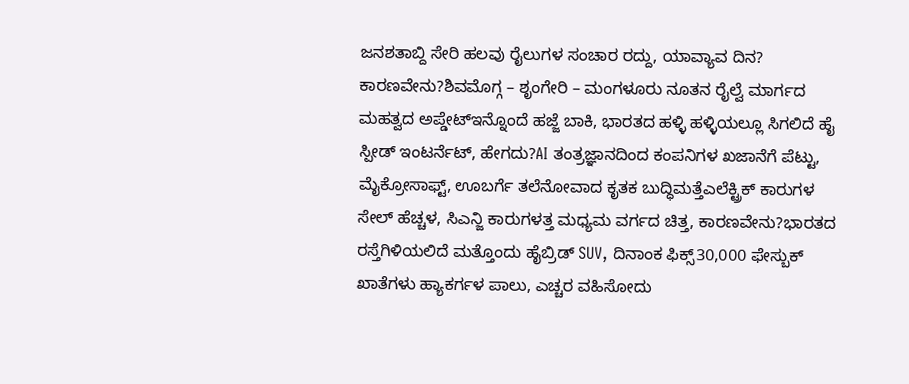ಜನಶತಾಬ್ದಿ ಸೇರಿ ಹಲವು ರೈಲುಗಳ ಸಂಚಾರ ರದ್ದು, ಯಾವ್ಯಾವ ದಿನ? ಕಾರಣವೇನು?ಶಿವಮೊಗ್ಗ – ಶೃಂಗೇರಿ – ಮಂಗಳೂರು ನೂತನ ರೈಲ್ವೆ ಮಾರ್ಗದ ಮಹತ್ವದ ಅಪ್ಡೇಟ್ಇನ್ನೊಂದೆ ಹಜ್ಜೆ ಬಾಕಿ, ಭಾರತದ ಹಳ್ಳಿ ಹಳ್ಳಿಯಲ್ಲೂ ಸಿಗಲಿದೆ ಹೈ ಸ್ಪೀಡ್ ಇಂಟರ್ನೆಟ್, ಹೇಗದು?AI ತಂತ್ರಜ್ಞಾನದಿಂದ ಕಂಪನಿಗಳ ಖಜಾನೆಗೆ ಪೆಟ್ಟು, ಮೈಕ್ರೋಸಾಫ್ಟ್, ಊಬರ್ಗೆ ತಲೆನೋವಾದ ಕೃತಕ ಬುದ್ಧಿಮತ್ತೆಎಲೆಕ್ಟ್ರಿಕ್ ಕಾರುಗಳ ಸೇಲ್ ಹೆಚ್ಚಳ, ಸಿಎನ್ಜಿ ಕಾರುಗಳತ್ತ ಮಧ್ಯಮ ವರ್ಗದ ಚಿತ್ತ, ಕಾರಣವೇನು?ಭಾರತದ ರಸ್ತೆಗಿಳಿಯಲಿದೆ ಮತ್ತೊಂದು ಹೈಬ್ರಿಡ್ SUV, ದಿನಾಂಕ ಫಿಕ್ಸ್30,000 ಫೇಸ್ಬುಕ್ ಖಾತೆಗಳು ಹ್ಯಾಕರ್ಗಳ ಪಾಲು, ಎಚ್ಚರ ವಹಿಸೋದು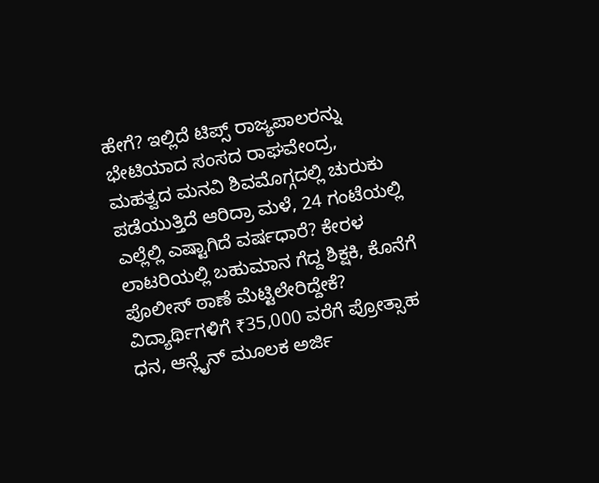ಹೇಗೆ? ಇಲ್ಲಿದೆ ಟಿಪ್ಸ್ ರಾಜ್ಯಪಾಲರನ್ನು ಭೇಟಿಯಾದ ಸಂಸದ ರಾಘವೇಂದ್ರ, ಮಹತ್ವದ ಮನವಿ ಶಿವಮೊಗ್ಗದಲ್ಲಿ ಚುರುಕು ಪಡೆಯುತ್ತಿದೆ ಆರಿದ್ರಾ ಮಳೆ, 24 ಗಂಟೆಯಲ್ಲಿ ಎಲ್ಲೆಲ್ಲಿ ಎಷ್ಟಾಗಿದೆ ವರ್ಷಧಾರೆ? ಕೇರಳ ಲಾಟರಿಯಲ್ಲಿ ಬಹುಮಾನ ಗೆದ್ದ ಶಿಕ್ಷಕಿ, ಕೊನೆಗೆ ಪೊಲೀಸ್ ಠಾಣೆ ಮೆಟ್ಟಿಲೇರಿದ್ದೇಕೆ? ವಿದ್ಯಾರ್ಥಿಗಳಿಗೆ ₹35,000 ವರೆಗೆ ಪ್ರೋತ್ಸಾಹ ಧನ, ಆನ್ಲೈನ್ ಮೂಲಕ ಅರ್ಜಿ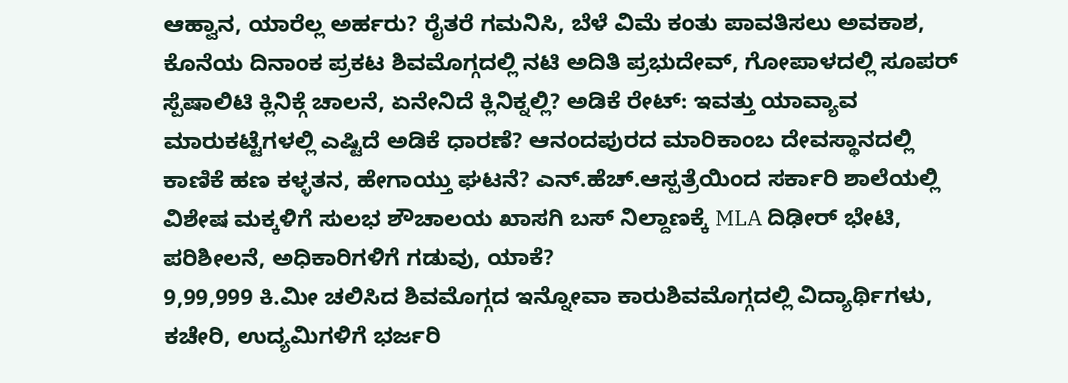ಆಹ್ವಾನ, ಯಾರೆಲ್ಲ ಅರ್ಹರು? ರೈತರೆ ಗಮನಿಸಿ, ಬೆಳೆ ವಿಮೆ ಕಂತು ಪಾವತಿಸಲು ಅವಕಾಶ, ಕೊನೆಯ ದಿನಾಂಕ ಪ್ರಕಟ ಶಿವಮೊಗ್ಗದಲ್ಲಿ ನಟಿ ಅದಿತಿ ಪ್ರಭುದೇವ್, ಗೋಪಾಳದಲ್ಲಿ ಸೂಪರ್ ಸ್ಪೆಷಾಲಿಟಿ ಕ್ಲಿನಿಕ್ಗೆ ಚಾಲನೆ, ಏನೇನಿದೆ ಕ್ಲಿನಿಕ್ನಲ್ಲಿ? ಅಡಿಕೆ ರೇಟ್: ಇವತ್ತು ಯಾವ್ಯಾವ ಮಾರುಕಟ್ಟೆಗಳಲ್ಲಿ ಎಷ್ಟಿದೆ ಅಡಿಕೆ ಧಾರಣೆ? ಆನಂದಪುರದ ಮಾರಿಕಾಂಬ ದೇವಸ್ಥಾನದಲ್ಲಿ ಕಾಣಿಕೆ ಹಣ ಕಳ್ಳತನ, ಹೇಗಾಯ್ತು ಘಟನೆ? ಎನ್.ಹೆಚ್.ಆಸ್ಪತ್ರೆಯಿಂದ ಸರ್ಕಾರಿ ಶಾಲೆಯಲ್ಲಿ ವಿಶೇಷ ಮಕ್ಕಳಿಗೆ ಸುಲಭ ಶೌಚಾಲಯ ಖಾಸಗಿ ಬಸ್ ನಿಲ್ದಾಣಕ್ಕೆ MLA ದಿಢೀರ್ ಭೇಟಿ, ಪರಿಶೀಲನೆ, ಅಧಿಕಾರಿಗಳಿಗೆ ಗಡುವು, ಯಾಕೆ?
9,99,999 ಕಿ.ಮೀ ಚಲಿಸಿದ ಶಿವಮೊಗ್ಗದ ಇನ್ನೋವಾ ಕಾರುಶಿವಮೊಗ್ಗದಲ್ಲಿ ವಿದ್ಯಾರ್ಥಿಗಳು, ಕಚೇರಿ, ಉದ್ಯಮಿಗಳಿಗೆ ಭರ್ಜರಿ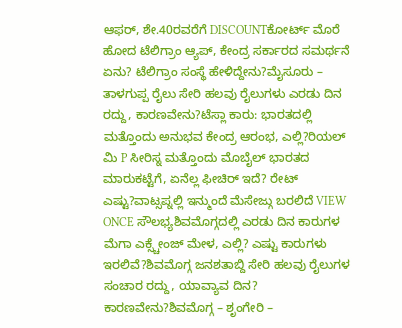ಆಫರ್, ಶೇ.40ರವರೆಗೆ DISCOUNTಕೋರ್ಟ್ ಮೊರೆ ಹೋದ ಟೆಲಿಗ್ರಾಂ ಆ್ಯಪ್, ಕೇಂದ್ರ ಸರ್ಕಾರದ ಸಮರ್ಥನೆ ಏನು? ಟೆಲಿಗ್ರಾಂ ಸಂಸ್ಥೆ ಹೇಳಿದ್ದೇನು?ಮೈಸೂರು – ತಾಳಗುಪ್ಪ ರೈಲು ಸೇರಿ ಹಲವು ರೈಲುಗಳು ಎರಡು ದಿನ ರದ್ದು, ಕಾರಣವೇನು?ಟೆಸ್ಲಾ ಕಾರು: ಭಾರತದಲ್ಲಿ ಮತ್ತೊಂದು ಅನುಭವ ಕೇಂದ್ರ ಆರಂಭ, ಎಲ್ಲಿ?ರಿಯಲ್ ಮಿ P ಸೀರಿಸ್ನ ಮತ್ತೊಂದು ಮೊಬೈಲ್ ಭಾರತದ ಮಾರುಕಟ್ಟೆಗೆ, ಏನೆಲ್ಲ ಫೀಚಿರ್ ಇದೆ? ರೇಟ್ ಎಷ್ಟು?ವಾಟ್ಸಪ್ನಲ್ಲಿ ಇನ್ಮುಂದೆ ಮೆಸೇಜ್ಗು ಬರಲಿದೆ VIEW ONCE ಸೌಲಭ್ಯಶಿವಮೊಗ್ಗದಲ್ಲಿ ಎರಡು ದಿನ ಕಾರುಗಳ ಮೆಗಾ ಎಕ್ಸ್ಚೇಂಜ್ ಮೇಳ, ಎಲ್ಲಿ? ಎಷ್ಟು ಕಾರುಗಳು ಇರಲಿವೆ?ಶಿವಮೊಗ್ಗ ಜನಶತಾಬ್ದಿ ಸೇರಿ ಹಲವು ರೈಲುಗಳ ಸಂಚಾರ ರದ್ದು, ಯಾವ್ಯಾವ ದಿನ? ಕಾರಣವೇನು?ಶಿವಮೊಗ್ಗ – ಶೃಂಗೇರಿ –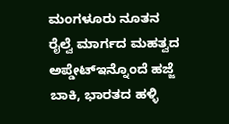ಮಂಗಳೂರು ನೂತನ ರೈಲ್ವೆ ಮಾರ್ಗದ ಮಹತ್ವದ ಅಪ್ಡೇಟ್ಇನ್ನೊಂದೆ ಹಜ್ಜೆ ಬಾಕಿ, ಭಾರತದ ಹಳ್ಳಿ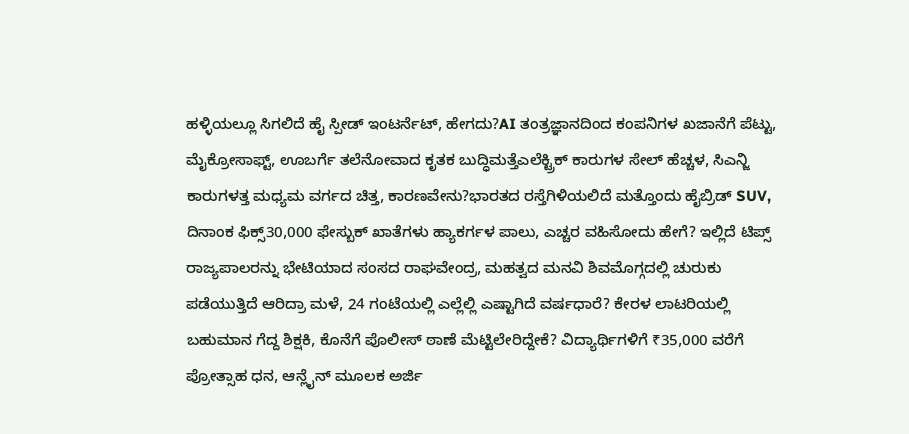ಹಳ್ಳಿಯಲ್ಲೂ ಸಿಗಲಿದೆ ಹೈ ಸ್ಪೀಡ್ ಇಂಟರ್ನೆಟ್, ಹೇಗದು?AI ತಂತ್ರಜ್ಞಾನದಿಂದ ಕಂಪನಿಗಳ ಖಜಾನೆಗೆ ಪೆಟ್ಟು, ಮೈಕ್ರೋಸಾಫ್ಟ್, ಊಬರ್ಗೆ ತಲೆನೋವಾದ ಕೃತಕ ಬುದ್ಧಿಮತ್ತೆಎಲೆಕ್ಟ್ರಿಕ್ ಕಾರುಗಳ ಸೇಲ್ ಹೆಚ್ಚಳ, ಸಿಎನ್ಜಿ ಕಾರುಗಳತ್ತ ಮಧ್ಯಮ ವರ್ಗದ ಚಿತ್ತ, ಕಾರಣವೇನು?ಭಾರತದ ರಸ್ತೆಗಿಳಿಯಲಿದೆ ಮತ್ತೊಂದು ಹೈಬ್ರಿಡ್ SUV, ದಿನಾಂಕ ಫಿಕ್ಸ್30,000 ಫೇಸ್ಬುಕ್ ಖಾತೆಗಳು ಹ್ಯಾಕರ್ಗಳ ಪಾಲು, ಎಚ್ಚರ ವಹಿಸೋದು ಹೇಗೆ? ಇಲ್ಲಿದೆ ಟಿಪ್ಸ್ ರಾಜ್ಯಪಾಲರನ್ನು ಭೇಟಿಯಾದ ಸಂಸದ ರಾಘವೇಂದ್ರ, ಮಹತ್ವದ ಮನವಿ ಶಿವಮೊಗ್ಗದಲ್ಲಿ ಚುರುಕು ಪಡೆಯುತ್ತಿದೆ ಆರಿದ್ರಾ ಮಳೆ, 24 ಗಂಟೆಯಲ್ಲಿ ಎಲ್ಲೆಲ್ಲಿ ಎಷ್ಟಾಗಿದೆ ವರ್ಷಧಾರೆ? ಕೇರಳ ಲಾಟರಿಯಲ್ಲಿ ಬಹುಮಾನ ಗೆದ್ದ ಶಿಕ್ಷಕಿ, ಕೊನೆಗೆ ಪೊಲೀಸ್ ಠಾಣೆ ಮೆಟ್ಟಿಲೇರಿದ್ದೇಕೆ? ವಿದ್ಯಾರ್ಥಿಗಳಿಗೆ ₹35,000 ವರೆಗೆ ಪ್ರೋತ್ಸಾಹ ಧನ, ಆನ್ಲೈನ್ ಮೂಲಕ ಅರ್ಜಿ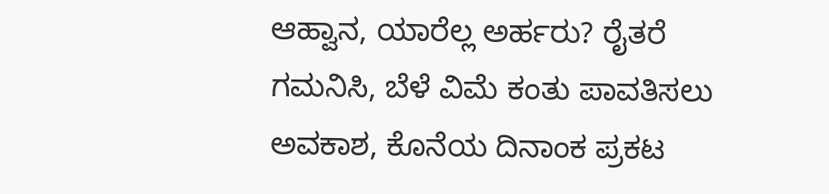ಆಹ್ವಾನ, ಯಾರೆಲ್ಲ ಅರ್ಹರು? ರೈತರೆ ಗಮನಿಸಿ, ಬೆಳೆ ವಿಮೆ ಕಂತು ಪಾವತಿಸಲು ಅವಕಾಶ, ಕೊನೆಯ ದಿನಾಂಕ ಪ್ರಕಟ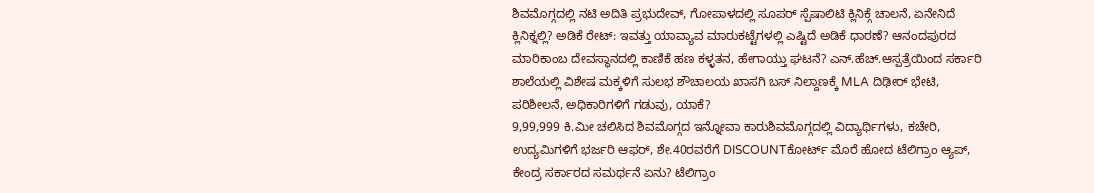ಶಿವಮೊಗ್ಗದಲ್ಲಿ ನಟಿ ಅದಿತಿ ಪ್ರಭುದೇವ್, ಗೋಪಾಳದಲ್ಲಿ ಸೂಪರ್ ಸ್ಪೆಷಾಲಿಟಿ ಕ್ಲಿನಿಕ್ಗೆ ಚಾಲನೆ, ಏನೇನಿದೆ ಕ್ಲಿನಿಕ್ನಲ್ಲಿ? ಅಡಿಕೆ ರೇಟ್: ಇವತ್ತು ಯಾವ್ಯಾವ ಮಾರುಕಟ್ಟೆಗಳಲ್ಲಿ ಎಷ್ಟಿದೆ ಅಡಿಕೆ ಧಾರಣೆ? ಆನಂದಪುರದ ಮಾರಿಕಾಂಬ ದೇವಸ್ಥಾನದಲ್ಲಿ ಕಾಣಿಕೆ ಹಣ ಕಳ್ಳತನ, ಹೇಗಾಯ್ತು ಘಟನೆ? ಎನ್.ಹೆಚ್.ಆಸ್ಪತ್ರೆಯಿಂದ ಸರ್ಕಾರಿ ಶಾಲೆಯಲ್ಲಿ ವಿಶೇಷ ಮಕ್ಕಳಿಗೆ ಸುಲಭ ಶೌಚಾಲಯ ಖಾಸಗಿ ಬಸ್ ನಿಲ್ದಾಣಕ್ಕೆ MLA ದಿಢೀರ್ ಭೇಟಿ, ಪರಿಶೀಲನೆ, ಅಧಿಕಾರಿಗಳಿಗೆ ಗಡುವು, ಯಾಕೆ?
9,99,999 ಕಿ.ಮೀ ಚಲಿಸಿದ ಶಿವಮೊಗ್ಗದ ಇನ್ನೋವಾ ಕಾರುಶಿವಮೊಗ್ಗದಲ್ಲಿ ವಿದ್ಯಾರ್ಥಿಗಳು, ಕಚೇರಿ, ಉದ್ಯಮಿಗಳಿಗೆ ಭರ್ಜರಿ ಆಫರ್, ಶೇ.40ರವರೆಗೆ DISCOUNTಕೋರ್ಟ್ ಮೊರೆ ಹೋದ ಟೆಲಿಗ್ರಾಂ ಆ್ಯಪ್, ಕೇಂದ್ರ ಸರ್ಕಾರದ ಸಮರ್ಥನೆ ಏನು? ಟೆಲಿಗ್ರಾಂ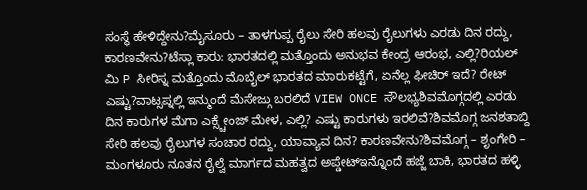ಸಂಸ್ಥೆ ಹೇಳಿದ್ದೇನು?ಮೈಸೂರು – ತಾಳಗುಪ್ಪ ರೈಲು ಸೇರಿ ಹಲವು ರೈಲುಗಳು ಎರಡು ದಿನ ರದ್ದು, ಕಾರಣವೇನು?ಟೆಸ್ಲಾ ಕಾರು: ಭಾರತದಲ್ಲಿ ಮತ್ತೊಂದು ಅನುಭವ ಕೇಂದ್ರ ಆರಂಭ, ಎಲ್ಲಿ?ರಿಯಲ್ ಮಿ P ಸೀರಿಸ್ನ ಮತ್ತೊಂದು ಮೊಬೈಲ್ ಭಾರತದ ಮಾರುಕಟ್ಟೆಗೆ, ಏನೆಲ್ಲ ಫೀಚಿರ್ ಇದೆ? ರೇಟ್ ಎಷ್ಟು?ವಾಟ್ಸಪ್ನಲ್ಲಿ ಇನ್ಮುಂದೆ ಮೆಸೇಜ್ಗು ಬರಲಿದೆ VIEW ONCE ಸೌಲಭ್ಯಶಿವಮೊಗ್ಗದಲ್ಲಿ ಎರಡು ದಿನ ಕಾರುಗಳ ಮೆಗಾ ಎಕ್ಸ್ಚೇಂಜ್ ಮೇಳ, ಎಲ್ಲಿ? ಎಷ್ಟು ಕಾರುಗಳು ಇರಲಿವೆ?ಶಿವಮೊಗ್ಗ ಜನಶತಾಬ್ದಿ ಸೇರಿ ಹಲವು ರೈಲುಗಳ ಸಂಚಾರ ರದ್ದು, ಯಾವ್ಯಾವ ದಿನ? ಕಾರಣವೇನು?ಶಿವಮೊಗ್ಗ – ಶೃಂಗೇರಿ – ಮಂಗಳೂರು ನೂತನ ರೈಲ್ವೆ ಮಾರ್ಗದ ಮಹತ್ವದ ಅಪ್ಡೇಟ್ಇನ್ನೊಂದೆ ಹಜ್ಜೆ ಬಾಕಿ, ಭಾರತದ ಹಳ್ಳಿ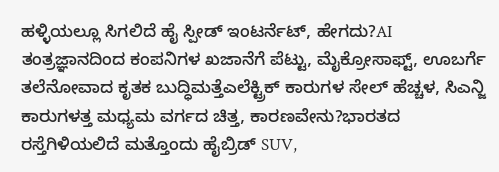ಹಳ್ಳಿಯಲ್ಲೂ ಸಿಗಲಿದೆ ಹೈ ಸ್ಪೀಡ್ ಇಂಟರ್ನೆಟ್, ಹೇಗದು?AI ತಂತ್ರಜ್ಞಾನದಿಂದ ಕಂಪನಿಗಳ ಖಜಾನೆಗೆ ಪೆಟ್ಟು, ಮೈಕ್ರೋಸಾಫ್ಟ್, ಊಬರ್ಗೆ ತಲೆನೋವಾದ ಕೃತಕ ಬುದ್ಧಿಮತ್ತೆಎಲೆಕ್ಟ್ರಿಕ್ ಕಾರುಗಳ ಸೇಲ್ ಹೆಚ್ಚಳ, ಸಿಎನ್ಜಿ ಕಾರುಗಳತ್ತ ಮಧ್ಯಮ ವರ್ಗದ ಚಿತ್ತ, ಕಾರಣವೇನು?ಭಾರತದ ರಸ್ತೆಗಿಳಿಯಲಿದೆ ಮತ್ತೊಂದು ಹೈಬ್ರಿಡ್ SUV,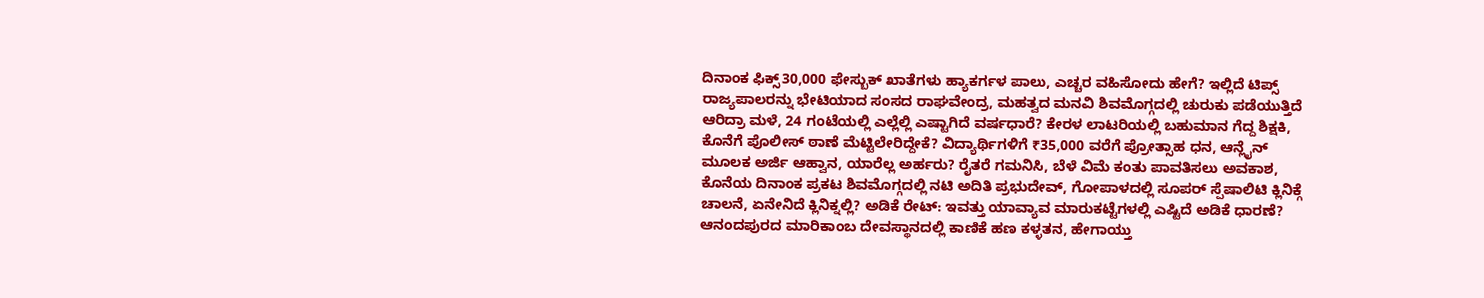ದಿನಾಂಕ ಫಿಕ್ಸ್30,000 ಫೇಸ್ಬುಕ್ ಖಾತೆಗಳು ಹ್ಯಾಕರ್ಗಳ ಪಾಲು, ಎಚ್ಚರ ವಹಿಸೋದು ಹೇಗೆ? ಇಲ್ಲಿದೆ ಟಿಪ್ಸ್ ರಾಜ್ಯಪಾಲರನ್ನು ಭೇಟಿಯಾದ ಸಂಸದ ರಾಘವೇಂದ್ರ, ಮಹತ್ವದ ಮನವಿ ಶಿವಮೊಗ್ಗದಲ್ಲಿ ಚುರುಕು ಪಡೆಯುತ್ತಿದೆ ಆರಿದ್ರಾ ಮಳೆ, 24 ಗಂಟೆಯಲ್ಲಿ ಎಲ್ಲೆಲ್ಲಿ ಎಷ್ಟಾಗಿದೆ ವರ್ಷಧಾರೆ? ಕೇರಳ ಲಾಟರಿಯಲ್ಲಿ ಬಹುಮಾನ ಗೆದ್ದ ಶಿಕ್ಷಕಿ, ಕೊನೆಗೆ ಪೊಲೀಸ್ ಠಾಣೆ ಮೆಟ್ಟಿಲೇರಿದ್ದೇಕೆ? ವಿದ್ಯಾರ್ಥಿಗಳಿಗೆ ₹35,000 ವರೆಗೆ ಪ್ರೋತ್ಸಾಹ ಧನ, ಆನ್ಲೈನ್ ಮೂಲಕ ಅರ್ಜಿ ಆಹ್ವಾನ, ಯಾರೆಲ್ಲ ಅರ್ಹರು? ರೈತರೆ ಗಮನಿಸಿ, ಬೆಳೆ ವಿಮೆ ಕಂತು ಪಾವತಿಸಲು ಅವಕಾಶ, ಕೊನೆಯ ದಿನಾಂಕ ಪ್ರಕಟ ಶಿವಮೊಗ್ಗದಲ್ಲಿ ನಟಿ ಅದಿತಿ ಪ್ರಭುದೇವ್, ಗೋಪಾಳದಲ್ಲಿ ಸೂಪರ್ ಸ್ಪೆಷಾಲಿಟಿ ಕ್ಲಿನಿಕ್ಗೆ ಚಾಲನೆ, ಏನೇನಿದೆ ಕ್ಲಿನಿಕ್ನಲ್ಲಿ? ಅಡಿಕೆ ರೇಟ್: ಇವತ್ತು ಯಾವ್ಯಾವ ಮಾರುಕಟ್ಟೆಗಳಲ್ಲಿ ಎಷ್ಟಿದೆ ಅಡಿಕೆ ಧಾರಣೆ? ಆನಂದಪುರದ ಮಾರಿಕಾಂಬ ದೇವಸ್ಥಾನದಲ್ಲಿ ಕಾಣಿಕೆ ಹಣ ಕಳ್ಳತನ, ಹೇಗಾಯ್ತು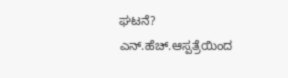ಘಟನೆ? ಎನ್.ಹೆಚ್.ಆಸ್ಪತ್ರೆಯಿಂದ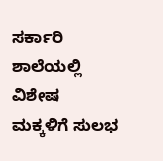ಸರ್ಕಾರಿ ಶಾಲೆಯಲ್ಲಿ ವಿಶೇಷ ಮಕ್ಕಳಿಗೆ ಸುಲಭ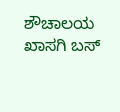ಶೌಚಾಲಯ ಖಾಸಗಿ ಬಸ್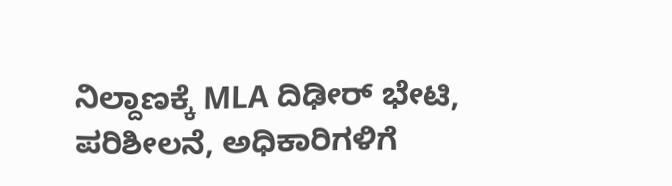ನಿಲ್ದಾಣಕ್ಕೆ MLA ದಿಢೀರ್ ಭೇಟಿ, ಪರಿಶೀಲನೆ, ಅಧಿಕಾರಿಗಳಿಗೆ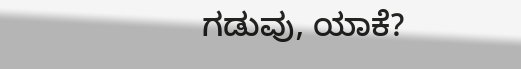ಗಡುವು, ಯಾಕೆ?